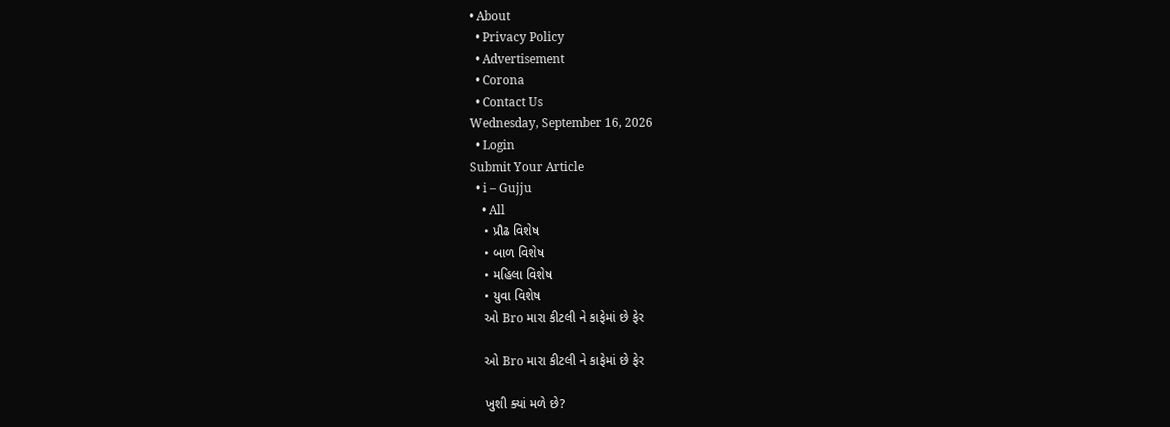• About
  • Privacy Policy
  • Advertisement
  • Corona
  • Contact Us
Wednesday, September 16, 2026
  • Login
Submit Your Article
  • i – Gujju
    • All
    • પ્રૌઢ વિશેષ
    • બાળ વિશેષ
    • મહિલા વિશેષ
    • યુવા વિશેષ
    ઓ Bro મારા કીટલી ને કાફેમાં છે ફેર

    ઓ Bro મારા કીટલી ને કાફેમાં છે ફેર

    ખુશી ક્યાં મળે છે?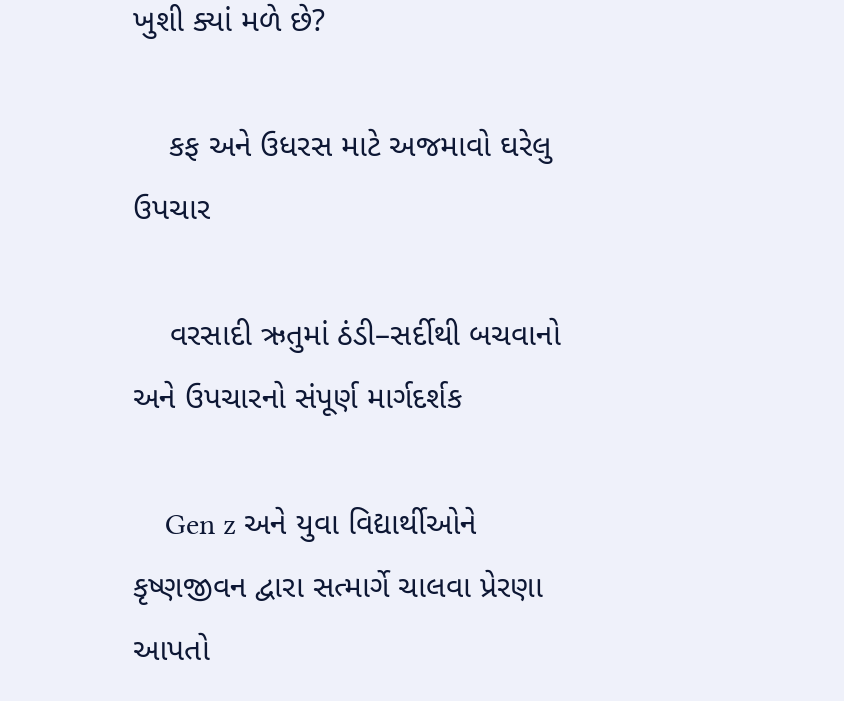ખુશી ક્યાં મળે છે?

    કફ અને ઉધરસ માટે અજમાવો ઘરેલુ ઉપચાર

    વરસાદી ઋતુમાં ઠંડી–સર્દીથી બચવાનો અને ઉપચારનો સંપૂર્ણ માર્ગદર્શક

    Gen z અને યુવા વિદ્યાર્થીઓને કૃષ્ણજીવન દ્વારા સત્માર્ગે ચાલવા પ્રેરણા આપતો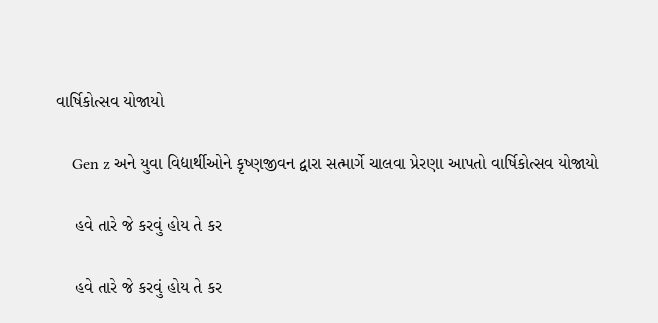વાર્ષિકોત્સવ યોજાયો

    Gen z અને યુવા વિદ્યાર્થીઓને કૃષ્ણજીવન દ્વારા સત્માર્ગે ચાલવા પ્રેરણા આપતો વાર્ષિકોત્સવ યોજાયો

    હવે તારે જે કરવું હોય તે કર

    હવે તારે જે કરવું હોય તે કર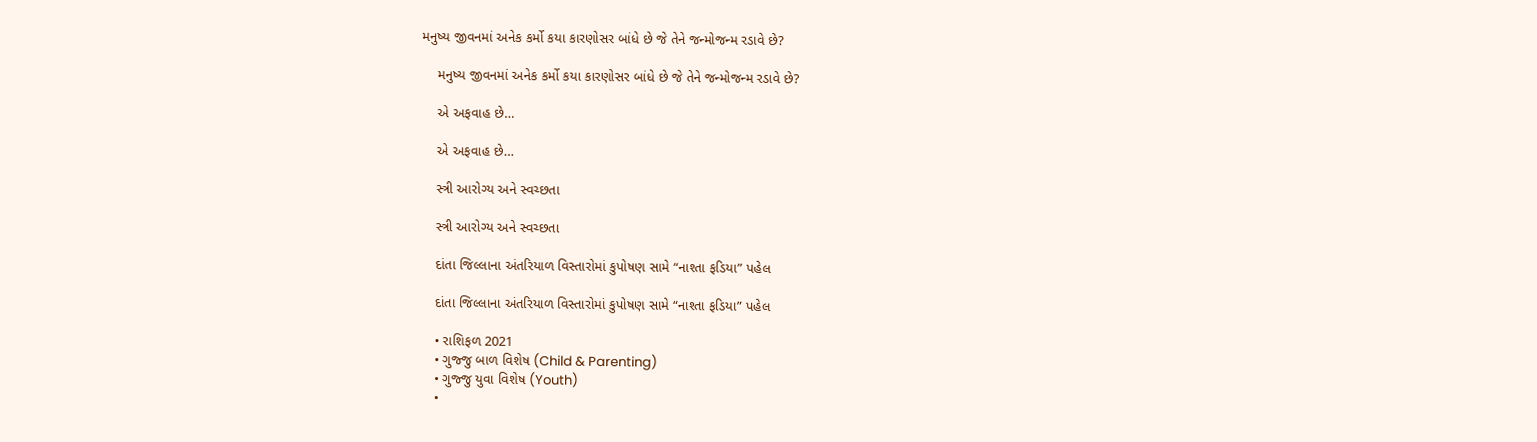મનુષ્ય જીવનમાં અનેક કર્મો કયા કારણોસર બાંધે છે જે તેને જન્મોજન્મ રડાવે છે?

    મનુષ્ય જીવનમાં અનેક કર્મો કયા કારણોસર બાંધે છે જે તેને જન્મોજન્મ રડાવે છે?

    એ અફવાહ છે…

    એ અફવાહ છે…

    સ્ત્રી આરોગ્ય અને સ્વચ્છતા

    સ્ત્રી આરોગ્ય અને સ્વચ્છતા

    દાંતા જિલ્લાના અંતરિયાળ વિસ્તારોમાં કુપોષણ સામે “નાશ્તા ફડિયા” પહેલ

    દાંતા જિલ્લાના અંતરિયાળ વિસ્તારોમાં કુપોષણ સામે “નાશ્તા ફડિયા” પહેલ

    • રાશિફળ 2021
    • ગુજ્જુ બાળ વિશેષ (Child & Parenting)
    • ગુજ્જુ યુવા વિશેષ (Youth)
    •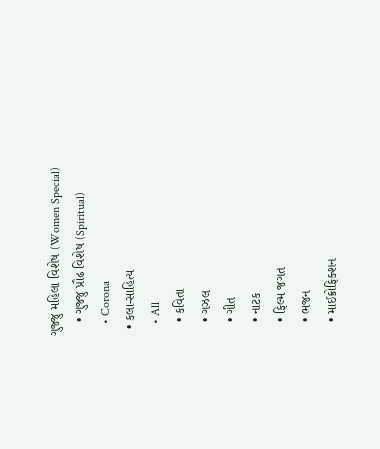ગુજ્જુ મહિલા વિશેષ (Women Special)
    • ગુજ્જુ પ્રૌઢ વિશેષ (Spiritual)
    • Corona
  • કલા-સાહિત્ય
    • All
    • કવિતા
    • ગઝલ
    • ગીત
    • નાટક
    • ફિલ્મ જગત
    • ભજન
    • માઈક્રોફિક્શન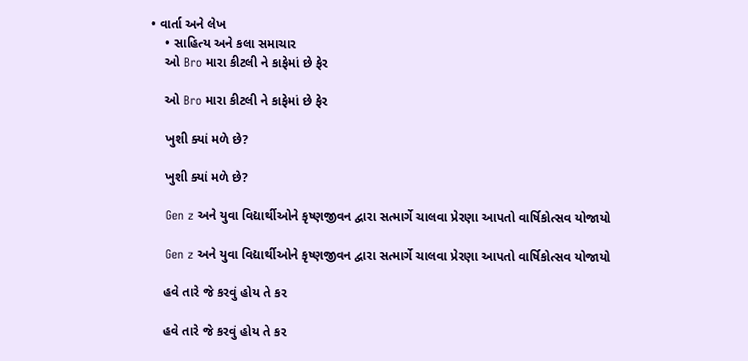• વાર્તા અને લેખ
    • સાહિત્ય અને કલા સમાચાર
    ઓ Bro મારા કીટલી ને કાફેમાં છે ફેર

    ઓ Bro મારા કીટલી ને કાફેમાં છે ફેર

    ખુશી ક્યાં મળે છે?

    ખુશી ક્યાં મળે છે?

    Gen z અને યુવા વિદ્યાર્થીઓને કૃષ્ણજીવન દ્વારા સત્માર્ગે ચાલવા પ્રેરણા આપતો વાર્ષિકોત્સવ યોજાયો

    Gen z અને યુવા વિદ્યાર્થીઓને કૃષ્ણજીવન દ્વારા સત્માર્ગે ચાલવા પ્રેરણા આપતો વાર્ષિકોત્સવ યોજાયો

    હવે તારે જે કરવું હોય તે કર

    હવે તારે જે કરવું હોય તે કર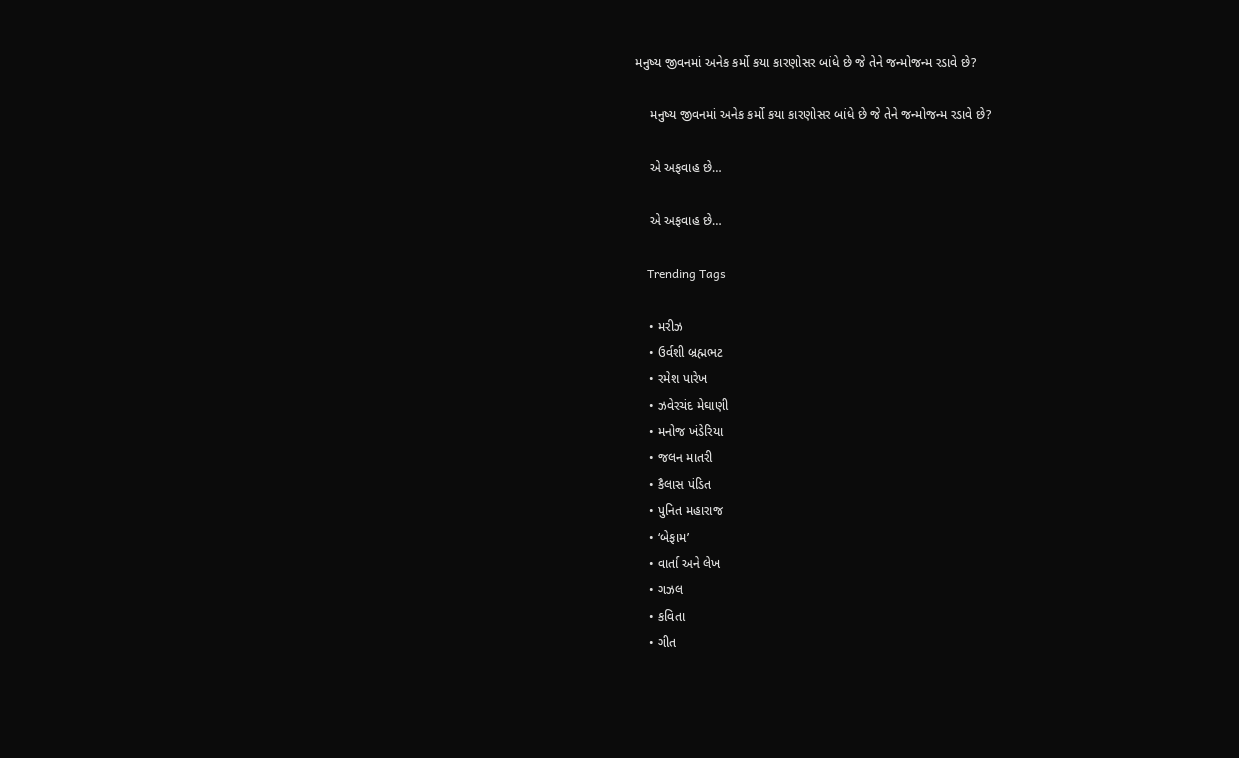મનુષ્ય જીવનમાં અનેક કર્મો કયા કારણોસર બાંધે છે જે તેને જન્મોજન્મ રડાવે છે?

    મનુષ્ય જીવનમાં અનેક કર્મો કયા કારણોસર બાંધે છે જે તેને જન્મોજન્મ રડાવે છે?

    એ અફવાહ છે…

    એ અફવાહ છે…

    Trending Tags

    • મરીઝ
    • ઉર્વશી બ્રહ્મભટ
    • રમેશ પારેખ
    • ઝવેરચંદ મેઘાણી
    • મનોજ ખંડેરિયા
    • જલન માતરી
    • કૈલાસ પંડિત
    • પુનિત મહારાજ
    • ‘બેફામ’
    • વાર્તા અને લેખ
    • ગઝલ
    • કવિતા
    • ગીત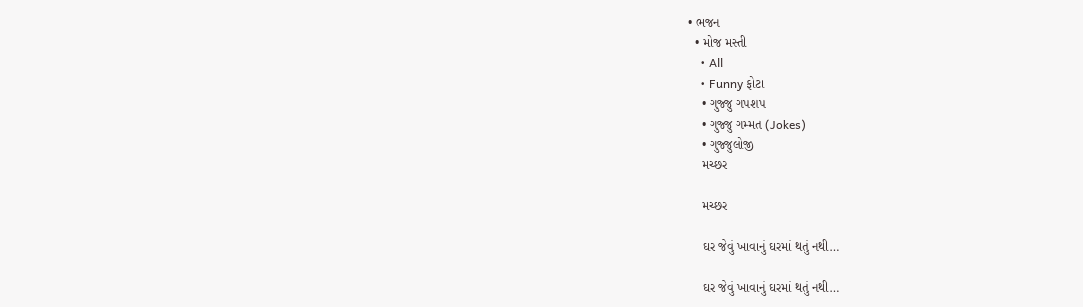• ભજન
  • મોજ મસ્તી
    • All
    • Funny ફોટા
    • ગુજ્જુ ગપશપ
    • ગુજ્જુ ગમ્મત (Jokes)
    • ગુજ્જુલોજી
    મચ્છર

    મચ્છર

    ઘર જેવું ખાવાનું ઘરમાં થતું નથી…

    ઘર જેવું ખાવાનું ઘરમાં થતું નથી…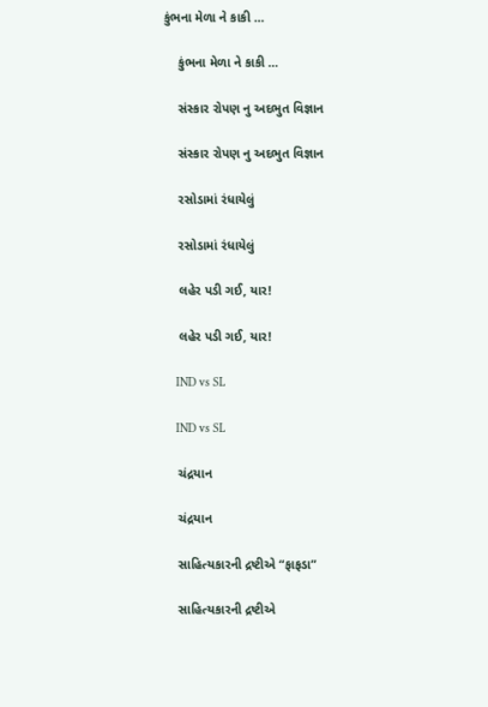કુંભના મેળા ને કાકી …

    કુંભના મેળા ને કાકી …

    સંસ્કાર રોપણ નુ અદભુત વિજ્ઞાન

    સંસ્કાર રોપણ નુ અદભુત વિજ્ઞાન

    રસોડામાં રંધાયેલું

    રસોડામાં રંધાયેલું

    લહેર પડી ગઈ, યાર!

    લહેર પડી ગઈ, યાર!

    IND vs SL

    IND vs SL

    ચંદ્રયાન

    ચંદ્રયાન

    સાહિત્યકારની દ્રષ્ટીએ “ફાફડા”

    સાહિત્યકારની દ્રષ્ટીએ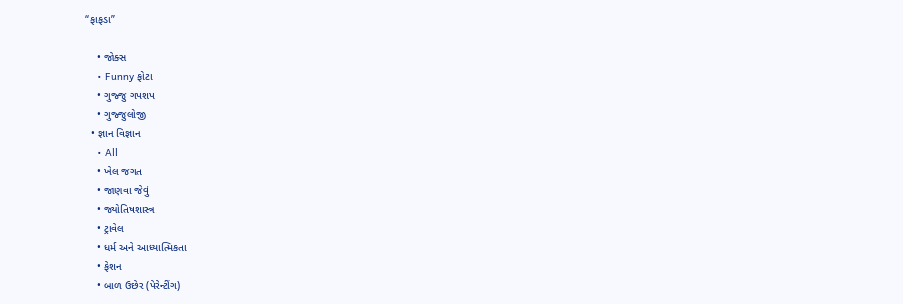“ફાફડા”

    • જોક્સ
    • Funny ફોટા
    • ગુજ્જુ ગપશપ
    • ગુજ્જુલોજી
  • જ્ઞાન વિજ્ઞાન
    • All
    • ખેલ જગત
    • જાણવા જેવું
    • જ્યોતિષશાસ્ત્ર
    • ટ્રાવેલ
    • ધર્મ અને આધ્યાત્મિકતા
    • ફેશન
    • બાળ ઉછેર (પેરેન્ટીંગ)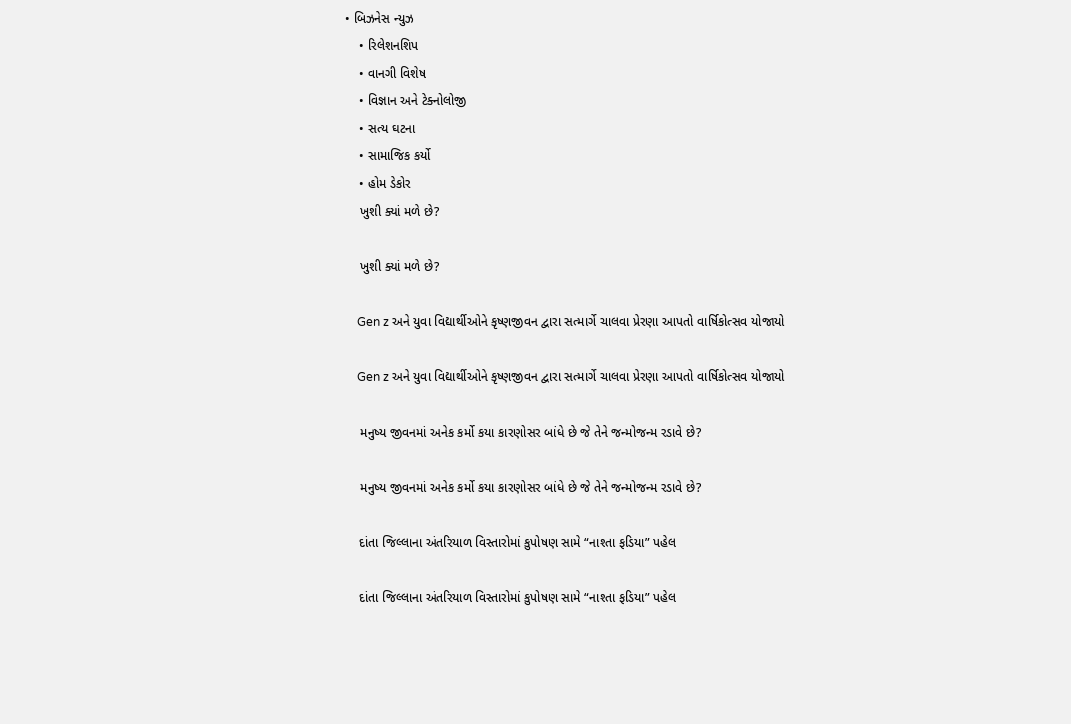• બિઝનેસ ન્યુઝ
    • રિલેશનશિપ
    • વાનગી વિશેષ
    • વિજ્ઞાન અને ટેક્નોલોજી
    • સત્ય ઘટના
    • સામાજિક કર્યો
    • હોમ ડેકોર
    ખુશી ક્યાં મળે છે?

    ખુશી ક્યાં મળે છે?

    Gen z અને યુવા વિદ્યાર્થીઓને કૃષ્ણજીવન દ્વારા સત્માર્ગે ચાલવા પ્રેરણા આપતો વાર્ષિકોત્સવ યોજાયો

    Gen z અને યુવા વિદ્યાર્થીઓને કૃષ્ણજીવન દ્વારા સત્માર્ગે ચાલવા પ્રેરણા આપતો વાર્ષિકોત્સવ યોજાયો

    મનુષ્ય જીવનમાં અનેક કર્મો કયા કારણોસર બાંધે છે જે તેને જન્મોજન્મ રડાવે છે?

    મનુષ્ય જીવનમાં અનેક કર્મો કયા કારણોસર બાંધે છે જે તેને જન્મોજન્મ રડાવે છે?

    દાંતા જિલ્લાના અંતરિયાળ વિસ્તારોમાં કુપોષણ સામે “નાશ્તા ફડિયા” પહેલ

    દાંતા જિલ્લાના અંતરિયાળ વિસ્તારોમાં કુપોષણ સામે “નાશ્તા ફડિયા” પહેલ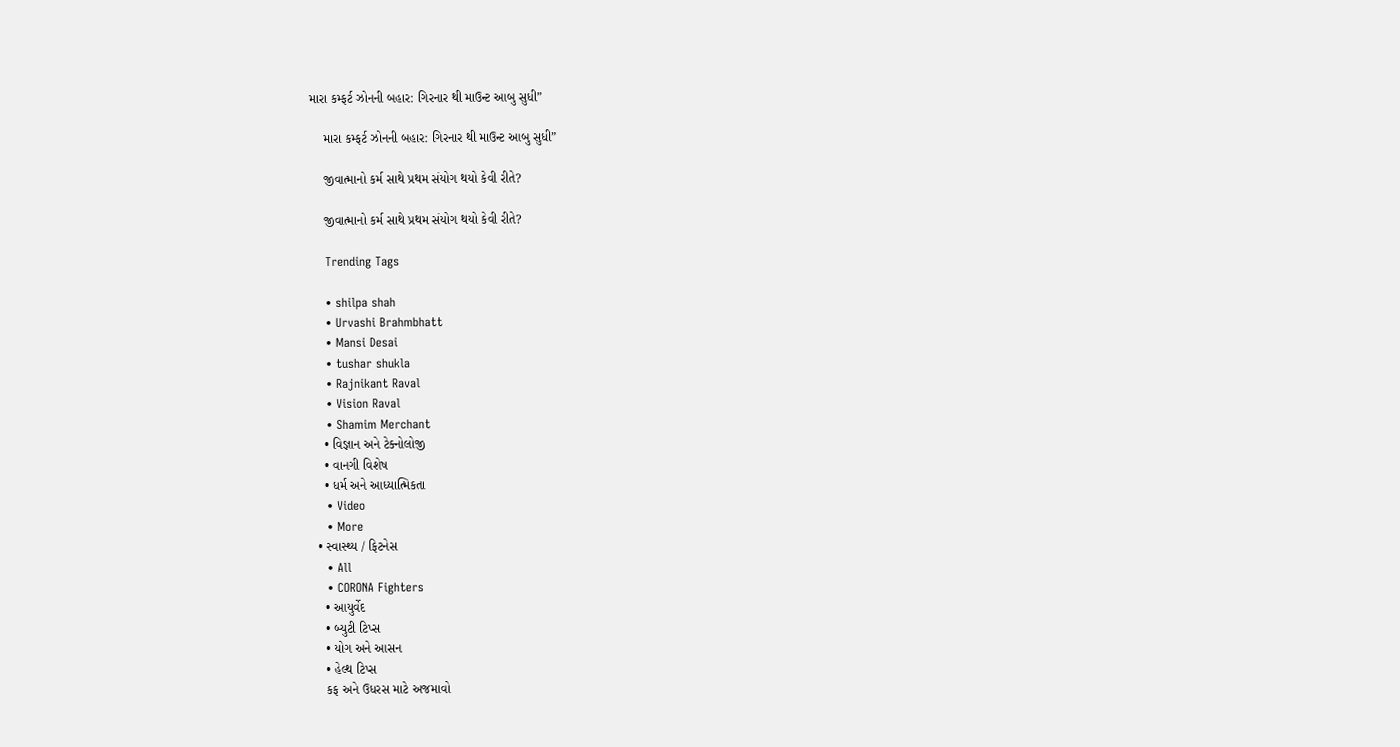મારા કમ્ફર્ટ ઝોનની બહાર: ગિરનાર થી માઉન્ટ આબુ સુધી”

    મારા કમ્ફર્ટ ઝોનની બહાર: ગિરનાર થી માઉન્ટ આબુ સુધી”

    જીવાત્માનો કર્મ સાથે પ્રથમ સંયોગ થયો કેવી રીતે?

    જીવાત્માનો કર્મ સાથે પ્રથમ સંયોગ થયો કેવી રીતે?

    Trending Tags

    • shilpa shah
    • Urvashi Brahmbhatt
    • Mansi Desai
    • tushar shukla
    • Rajnikant Raval
    • Vision Raval
    • Shamim Merchant
    • વિજ્ઞાન અને ટેક્નોલોજી
    • વાનગી વિશેષ
    • ધર્મ અને આધ્યાત્મિકતા
    • Video
    • More
  • સ્વાસ્થ્ય / ફિટનેસ
    • All
    • CORONA Fighters
    • આયુર્વેદ
    • બ્યુટી ટિપ્સ
    • યોગ અને આસન
    • હેલ્થ ટિપ્સ
    કફ અને ઉધરસ માટે અજમાવો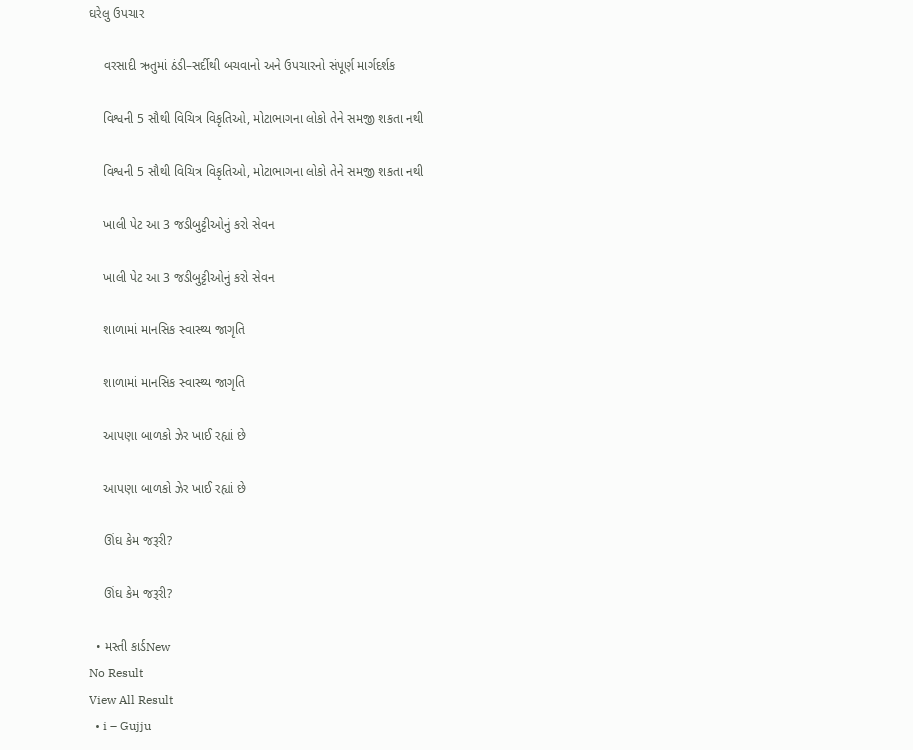ઘરેલુ ઉપચાર

    વરસાદી ઋતુમાં ઠંડી–સર્દીથી બચવાનો અને ઉપચારનો સંપૂર્ણ માર્ગદર્શક

    વિશ્વની 5 સૌથી વિચિત્ર વિકૃતિઓ, મોટાભાગના લોકો તેને સમજી શકતા નથી

    વિશ્વની 5 સૌથી વિચિત્ર વિકૃતિઓ, મોટાભાગના લોકો તેને સમજી શકતા નથી

    ખાલી પેટ આ 3 જડીબુટ્ટીઓનું કરો સેવન

    ખાલી પેટ આ 3 જડીબુટ્ટીઓનું કરો સેવન

    શાળામાં માનસિક સ્વાસ્થ્ય જાગૃતિ

    શાળામાં માનસિક સ્વાસ્થ્ય જાગૃતિ

    આપણા બાળકો ઝેર ખાઈ રહ્યાં છે

    આપણા બાળકો ઝેર ખાઈ રહ્યાં છે

    ઊંઘ કેમ જરૂરી?

    ઊંઘ કેમ જરૂરી?

  • મસ્તી કાર્ડNew
No Result
View All Result
  • i – Gujju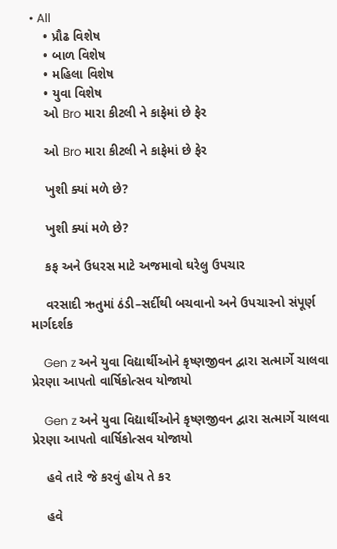• All
    • પ્રૌઢ વિશેષ
    • બાળ વિશેષ
    • મહિલા વિશેષ
    • યુવા વિશેષ
    ઓ Bro મારા કીટલી ને કાફેમાં છે ફેર

    ઓ Bro મારા કીટલી ને કાફેમાં છે ફેર

    ખુશી ક્યાં મળે છે?

    ખુશી ક્યાં મળે છે?

    કફ અને ઉધરસ માટે અજમાવો ઘરેલુ ઉપચાર

    વરસાદી ઋતુમાં ઠંડી–સર્દીથી બચવાનો અને ઉપચારનો સંપૂર્ણ માર્ગદર્શક

    Gen z અને યુવા વિદ્યાર્થીઓને કૃષ્ણજીવન દ્વારા સત્માર્ગે ચાલવા પ્રેરણા આપતો વાર્ષિકોત્સવ યોજાયો

    Gen z અને યુવા વિદ્યાર્થીઓને કૃષ્ણજીવન દ્વારા સત્માર્ગે ચાલવા પ્રેરણા આપતો વાર્ષિકોત્સવ યોજાયો

    હવે તારે જે કરવું હોય તે કર

    હવે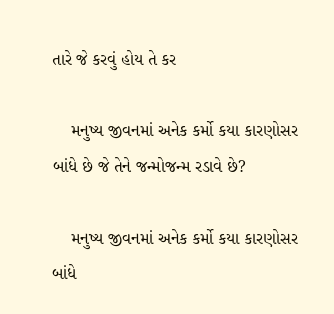તારે જે કરવું હોય તે કર

    મનુષ્ય જીવનમાં અનેક કર્મો કયા કારણોસર બાંધે છે જે તેને જન્મોજન્મ રડાવે છે?

    મનુષ્ય જીવનમાં અનેક કર્મો કયા કારણોસર બાંધે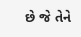છે જે તેને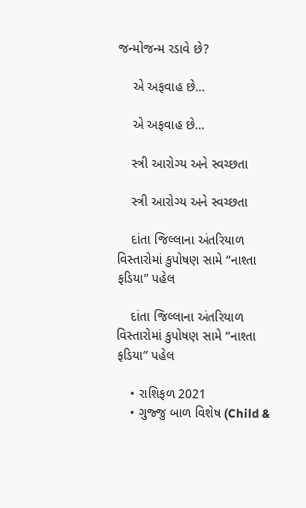જન્મોજન્મ રડાવે છે?

    એ અફવાહ છે…

    એ અફવાહ છે…

    સ્ત્રી આરોગ્ય અને સ્વચ્છતા

    સ્ત્રી આરોગ્ય અને સ્વચ્છતા

    દાંતા જિલ્લાના અંતરિયાળ વિસ્તારોમાં કુપોષણ સામે “નાશ્તા ફડિયા” પહેલ

    દાંતા જિલ્લાના અંતરિયાળ વિસ્તારોમાં કુપોષણ સામે “નાશ્તા ફડિયા” પહેલ

    • રાશિફળ 2021
    • ગુજ્જુ બાળ વિશેષ (Child &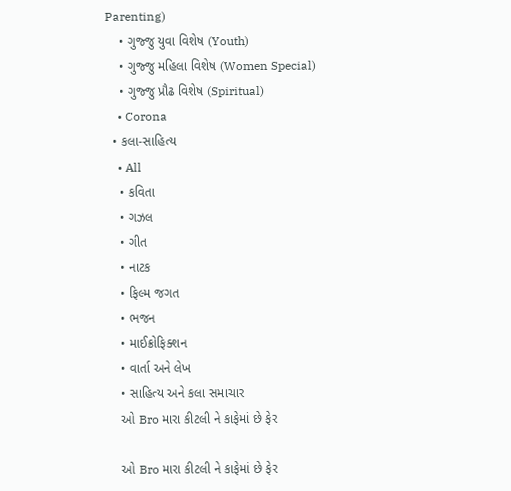Parenting)
    • ગુજ્જુ યુવા વિશેષ (Youth)
    • ગુજ્જુ મહિલા વિશેષ (Women Special)
    • ગુજ્જુ પ્રૌઢ વિશેષ (Spiritual)
    • Corona
  • કલા-સાહિત્ય
    • All
    • કવિતા
    • ગઝલ
    • ગીત
    • નાટક
    • ફિલ્મ જગત
    • ભજન
    • માઈક્રોફિક્શન
    • વાર્તા અને લેખ
    • સાહિત્ય અને કલા સમાચાર
    ઓ Bro મારા કીટલી ને કાફેમાં છે ફેર

    ઓ Bro મારા કીટલી ને કાફેમાં છે ફેર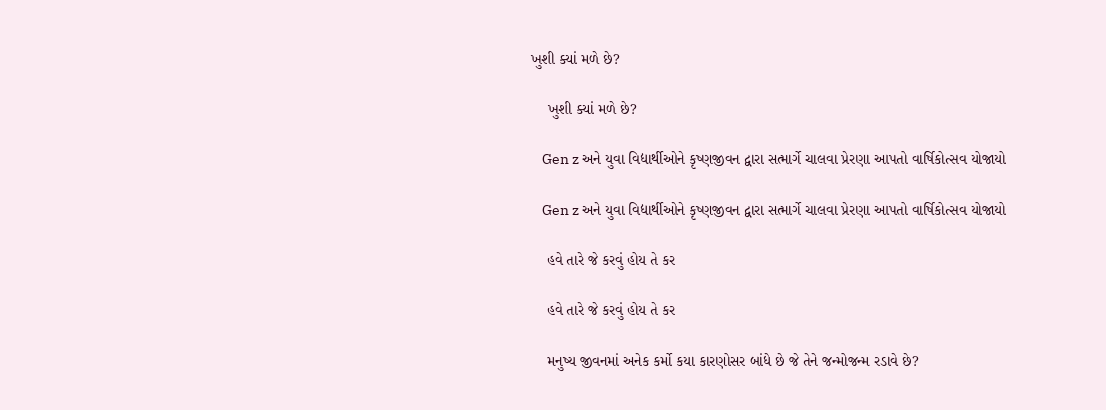ખુશી ક્યાં મળે છે?

    ખુશી ક્યાં મળે છે?

    Gen z અને યુવા વિદ્યાર્થીઓને કૃષ્ણજીવન દ્વારા સત્માર્ગે ચાલવા પ્રેરણા આપતો વાર્ષિકોત્સવ યોજાયો

    Gen z અને યુવા વિદ્યાર્થીઓને કૃષ્ણજીવન દ્વારા સત્માર્ગે ચાલવા પ્રેરણા આપતો વાર્ષિકોત્સવ યોજાયો

    હવે તારે જે કરવું હોય તે કર

    હવે તારે જે કરવું હોય તે કર

    મનુષ્ય જીવનમાં અનેક કર્મો કયા કારણોસર બાંધે છે જે તેને જન્મોજન્મ રડાવે છે?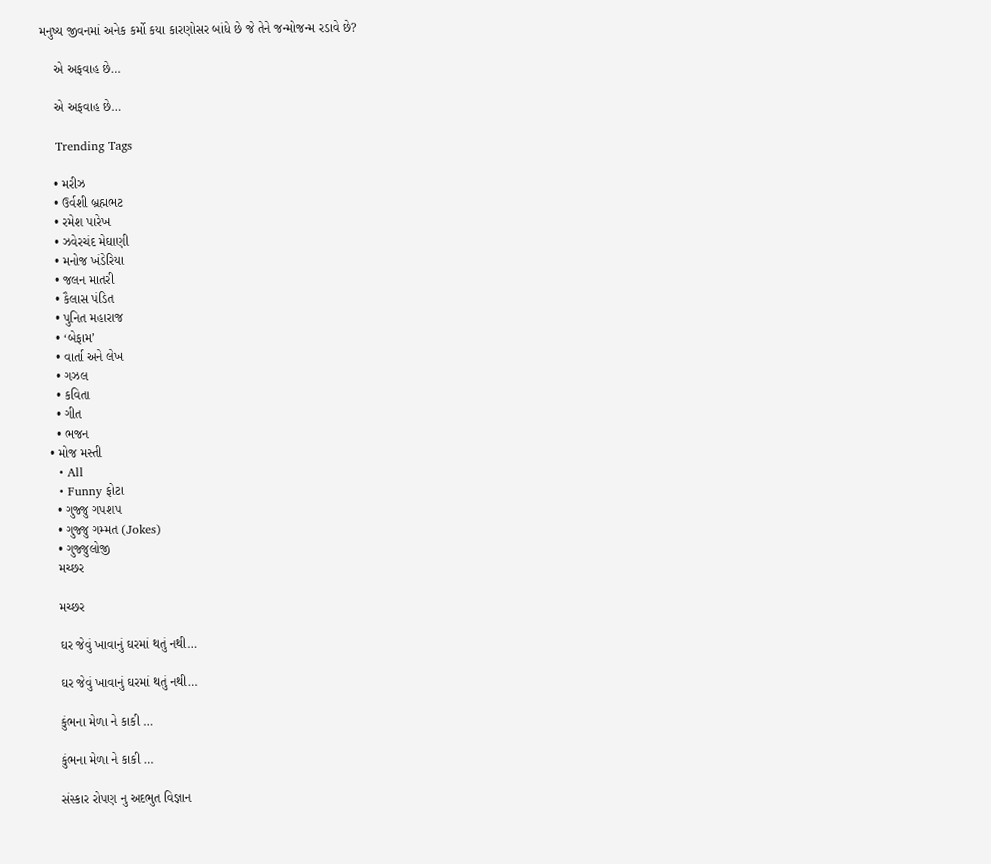મનુષ્ય જીવનમાં અનેક કર્મો કયા કારણોસર બાંધે છે જે તેને જન્મોજન્મ રડાવે છે?

    એ અફવાહ છે…

    એ અફવાહ છે…

    Trending Tags

    • મરીઝ
    • ઉર્વશી બ્રહ્મભટ
    • રમેશ પારેખ
    • ઝવેરચંદ મેઘાણી
    • મનોજ ખંડેરિયા
    • જલન માતરી
    • કૈલાસ પંડિત
    • પુનિત મહારાજ
    • ‘બેફામ’
    • વાર્તા અને લેખ
    • ગઝલ
    • કવિતા
    • ગીત
    • ભજન
  • મોજ મસ્તી
    • All
    • Funny ફોટા
    • ગુજ્જુ ગપશપ
    • ગુજ્જુ ગમ્મત (Jokes)
    • ગુજ્જુલોજી
    મચ્છર

    મચ્છર

    ઘર જેવું ખાવાનું ઘરમાં થતું નથી…

    ઘર જેવું ખાવાનું ઘરમાં થતું નથી…

    કુંભના મેળા ને કાકી …

    કુંભના મેળા ને કાકી …

    સંસ્કાર રોપણ નુ અદભુત વિજ્ઞાન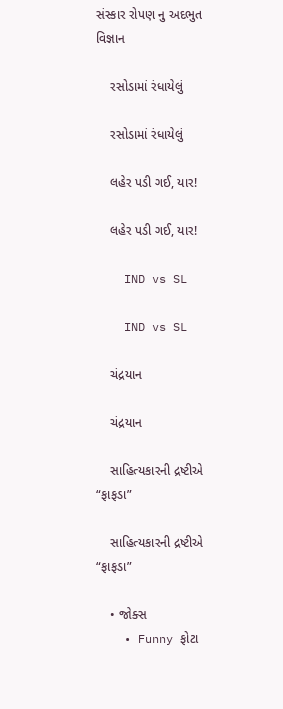સંસ્કાર રોપણ નુ અદભુત વિજ્ઞાન

    રસોડામાં રંધાયેલું

    રસોડામાં રંધાયેલું

    લહેર પડી ગઈ, યાર!

    લહેર પડી ગઈ, યાર!

    IND vs SL

    IND vs SL

    ચંદ્રયાન

    ચંદ્રયાન

    સાહિત્યકારની દ્રષ્ટીએ “ફાફડા”

    સાહિત્યકારની દ્રષ્ટીએ “ફાફડા”

    • જોક્સ
    • Funny ફોટા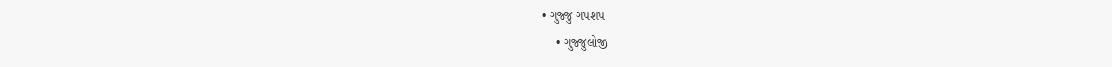• ગુજ્જુ ગપશપ
    • ગુજ્જુલોજી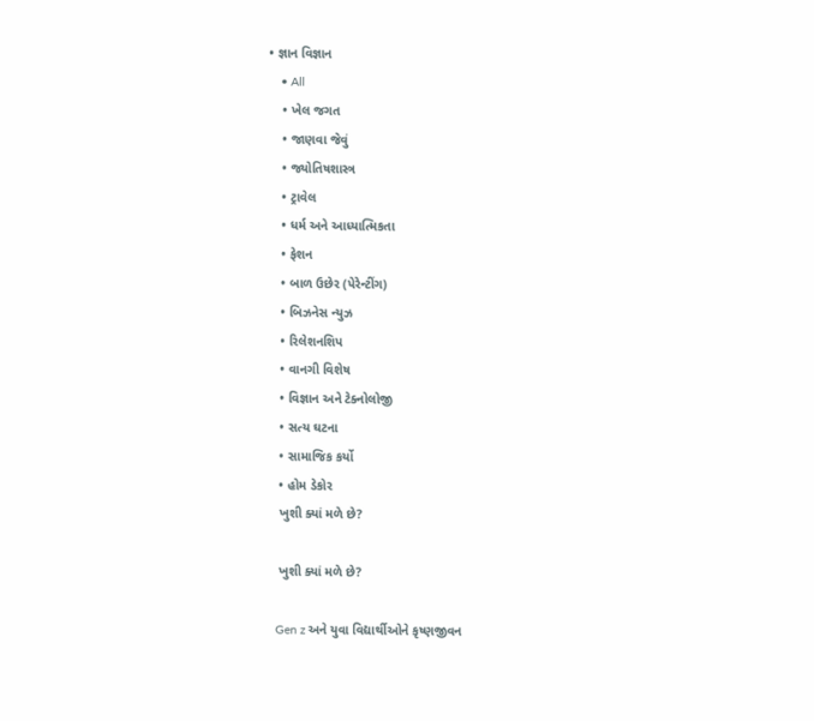• જ્ઞાન વિજ્ઞાન
    • All
    • ખેલ જગત
    • જાણવા જેવું
    • જ્યોતિષશાસ્ત્ર
    • ટ્રાવેલ
    • ધર્મ અને આધ્યાત્મિકતા
    • ફેશન
    • બાળ ઉછેર (પેરેન્ટીંગ)
    • બિઝનેસ ન્યુઝ
    • રિલેશનશિપ
    • વાનગી વિશેષ
    • વિજ્ઞાન અને ટેક્નોલોજી
    • સત્ય ઘટના
    • સામાજિક કર્યો
    • હોમ ડેકોર
    ખુશી ક્યાં મળે છે?

    ખુશી ક્યાં મળે છે?

    Gen z અને યુવા વિદ્યાર્થીઓને કૃષ્ણજીવન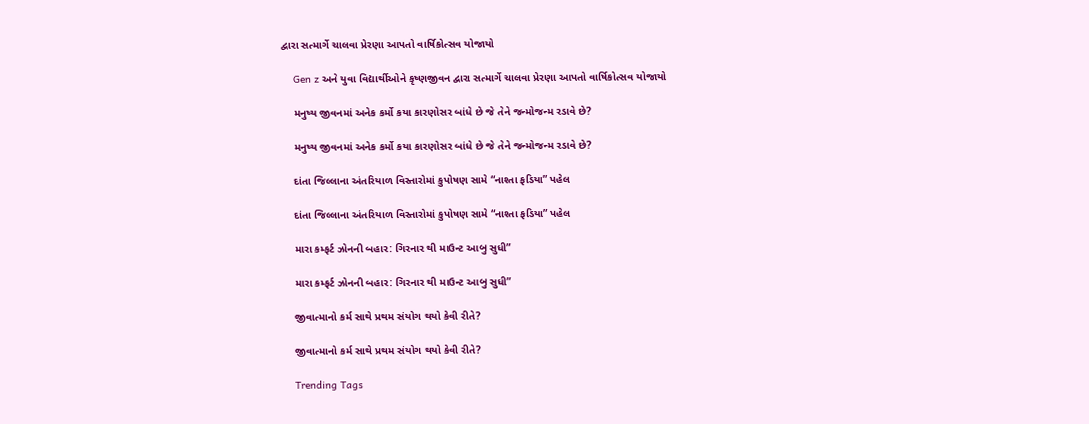દ્વારા સત્માર્ગે ચાલવા પ્રેરણા આપતો વાર્ષિકોત્સવ યોજાયો

    Gen z અને યુવા વિદ્યાર્થીઓને કૃષ્ણજીવન દ્વારા સત્માર્ગે ચાલવા પ્રેરણા આપતો વાર્ષિકોત્સવ યોજાયો

    મનુષ્ય જીવનમાં અનેક કર્મો કયા કારણોસર બાંધે છે જે તેને જન્મોજન્મ રડાવે છે?

    મનુષ્ય જીવનમાં અનેક કર્મો કયા કારણોસર બાંધે છે જે તેને જન્મોજન્મ રડાવે છે?

    દાંતા જિલ્લાના અંતરિયાળ વિસ્તારોમાં કુપોષણ સામે “નાશ્તા ફડિયા” પહેલ

    દાંતા જિલ્લાના અંતરિયાળ વિસ્તારોમાં કુપોષણ સામે “નાશ્તા ફડિયા” પહેલ

    મારા કમ્ફર્ટ ઝોનની બહાર: ગિરનાર થી માઉન્ટ આબુ સુધી”

    મારા કમ્ફર્ટ ઝોનની બહાર: ગિરનાર થી માઉન્ટ આબુ સુધી”

    જીવાત્માનો કર્મ સાથે પ્રથમ સંયોગ થયો કેવી રીતે?

    જીવાત્માનો કર્મ સાથે પ્રથમ સંયોગ થયો કેવી રીતે?

    Trending Tags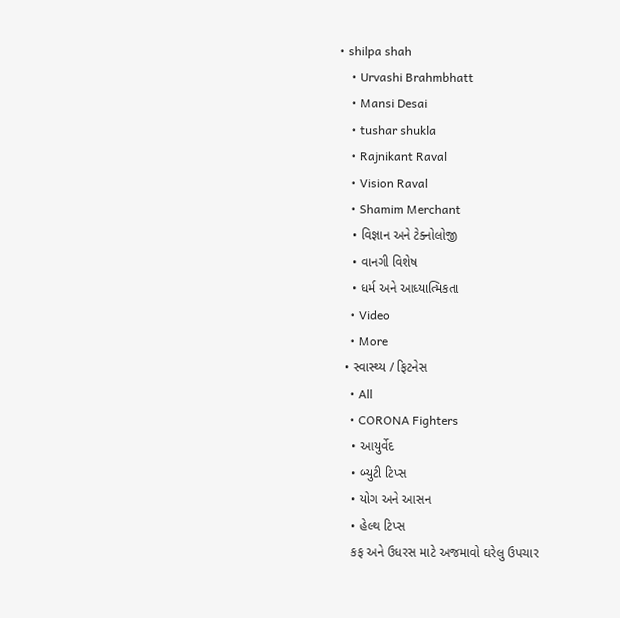• shilpa shah
    • Urvashi Brahmbhatt
    • Mansi Desai
    • tushar shukla
    • Rajnikant Raval
    • Vision Raval
    • Shamim Merchant
    • વિજ્ઞાન અને ટેક્નોલોજી
    • વાનગી વિશેષ
    • ધર્મ અને આધ્યાત્મિકતા
    • Video
    • More
  • સ્વાસ્થ્ય / ફિટનેસ
    • All
    • CORONA Fighters
    • આયુર્વેદ
    • બ્યુટી ટિપ્સ
    • યોગ અને આસન
    • હેલ્થ ટિપ્સ
    કફ અને ઉધરસ માટે અજમાવો ઘરેલુ ઉપચાર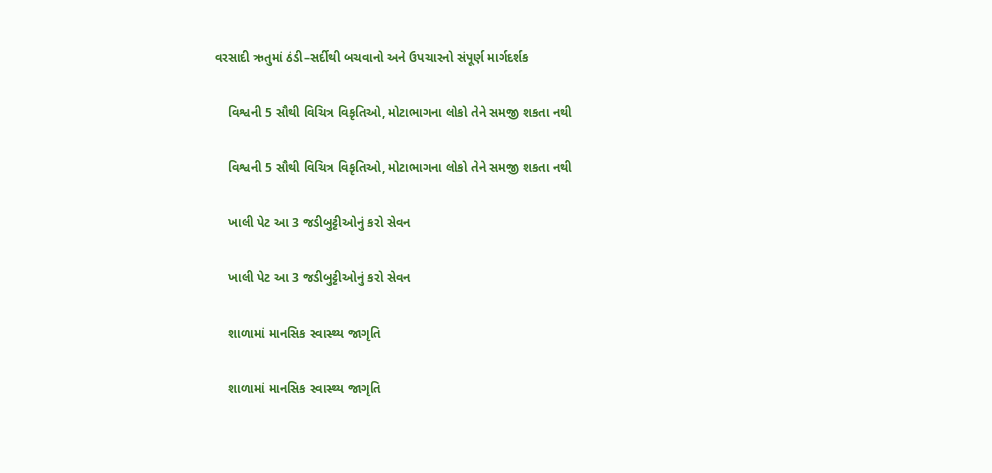વરસાદી ઋતુમાં ઠંડી–સર્દીથી બચવાનો અને ઉપચારનો સંપૂર્ણ માર્ગદર્શક

    વિશ્વની 5 સૌથી વિચિત્ર વિકૃતિઓ, મોટાભાગના લોકો તેને સમજી શકતા નથી

    વિશ્વની 5 સૌથી વિચિત્ર વિકૃતિઓ, મોટાભાગના લોકો તેને સમજી શકતા નથી

    ખાલી પેટ આ 3 જડીબુટ્ટીઓનું કરો સેવન

    ખાલી પેટ આ 3 જડીબુટ્ટીઓનું કરો સેવન

    શાળામાં માનસિક સ્વાસ્થ્ય જાગૃતિ

    શાળામાં માનસિક સ્વાસ્થ્ય જાગૃતિ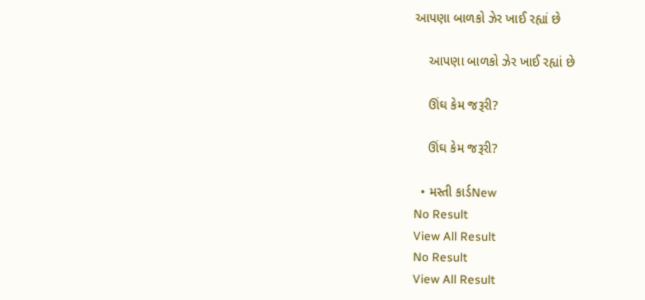આપણા બાળકો ઝેર ખાઈ રહ્યાં છે

    આપણા બાળકો ઝેર ખાઈ રહ્યાં છે

    ઊંઘ કેમ જરૂરી?

    ઊંઘ કેમ જરૂરી?

  • મસ્તી કાર્ડNew
No Result
View All Result
No Result
View All Result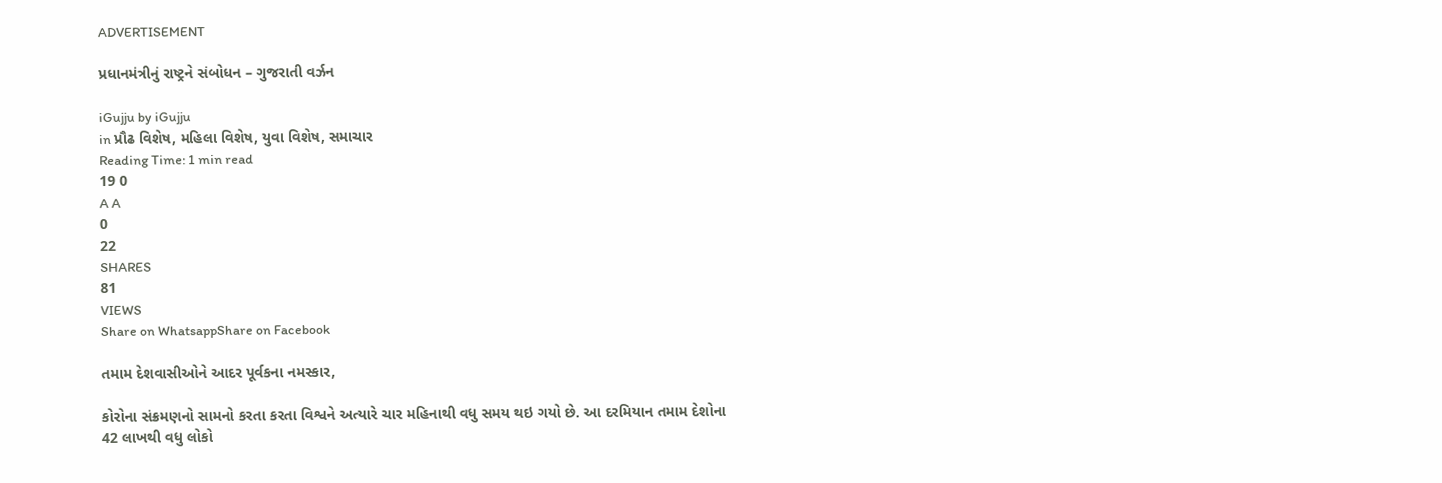ADVERTISEMENT

પ્રધાનમંત્રીનું રાષ્ટ્રને સંબોધન – ગુજરાતી વર્ઝન

iGujju by iGujju
in પ્રૌઢ વિશેષ, મહિલા વિશેષ, યુવા વિશેષ, સમાચાર
Reading Time: 1 min read
19 0
A A
0
22
SHARES
81
VIEWS
Share on WhatsappShare on Facebook

તમામ દેશવાસીઓને આદર પૂર્વકના નમસ્કાર,

કોરોના સંક્રમણનો સામનો કરતા કરતા વિશ્વને અત્યારે ચાર મહિનાથી વધુ સમય થઇ ગયો છે. આ દરમિયાન તમામ દેશોના 42 લાખથી વધુ લોકો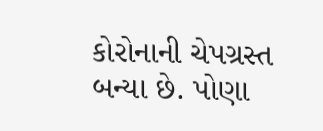કોરોનાની ચેપગ્રસ્ત બન્યા છે. પોણા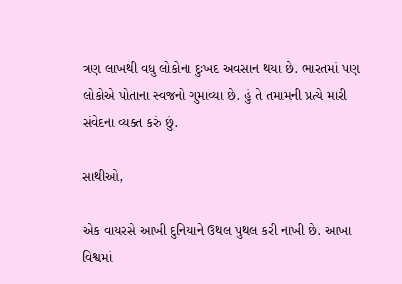ત્રણ લાખથી વધુ લોકોના દુઃખદ અવસાન થયા છે. ભારતમાં પણ લોકોએ પોતાના સ્વજનો ગુમાવ્યા છે. હું તે તમામની પ્રત્યે મારી સંવેદના વ્યક્ત કરું છું.

સાથીઓ,

એક વાયરસે આખી દુનિયાને ઉથલ પુથલ કરી નાખી છે. આખા વિશ્વમાં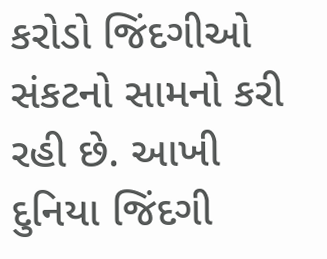કરોડો જિંદગીઓ સંકટનો સામનો કરી રહી છે. આખી દુનિયા જિંદગી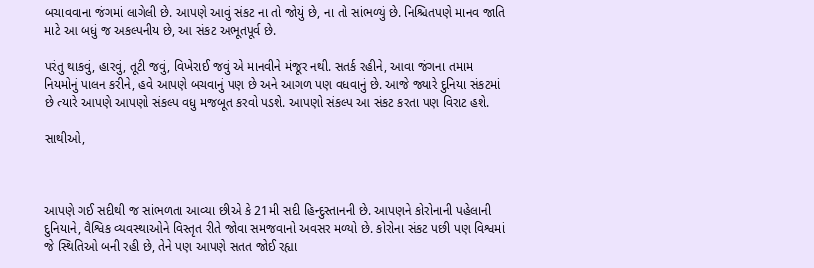બચાવવાના જંગમાં લાગેલી છે. આપણે આવું સંકટ ના તો જોયું છે, ના તો સાંભળ્યું છે. નિશ્ચિતપણે માનવ જાતિ માટે આ બધું જ અકલ્પનીય છે, આ સંકટ અભૂતપૂર્વ છે.

પરંતુ થાકવું, હારવું, તૂટી જવું, વિખેરાઈ જવું એ માનવીને મંજૂર નથી. સતર્ક રહીને, આવા જંગના તમામ નિયમોનું પાલન કરીને, હવે આપણે બચવાનું પણ છે અને આગળ પણ વધવાનું છે. આજે જ્યારે દુનિયા સંકટમાં છે ત્યારે આપણે આપણો સંકલ્પ વધુ મજબૂત કરવો પડશે. આપણો સંકલ્પ આ સંકટ કરતા પણ વિરાટ હશે.

સાથીઓ,



આપણે ગઈ સદીથી જ સાંભળતા આવ્યા છીએ કે 21મી સદી હિન્દુસ્તાનની છે. આપણને કોરોનાની પહેલાની દુનિયાને, વૈશ્વિક વ્યવસ્થાઓને વિસ્તૃત રીતે જોવા સમજવાનો અવસર મળ્યો છે. કોરોના સંકટ પછી પણ વિશ્વમાં જે સ્થિતિઓ બની રહી છે, તેને પણ આપણે સતત જોઈ રહ્યા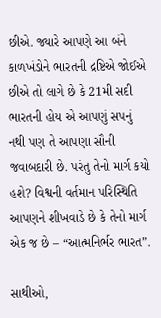છીએ. જ્યારે આપણે આ બંને કાળખંડોને ભારતની દ્રષ્ટિએ જોઈએ છીએ તો લાગે છે કે 21મી સદી ભારતની હોય એ આપણું સપનું નથી પણ તે આપણા સૌની જવાબદારી છે. પરંતુ તેનો માર્ગ કયો હશે? વિશ્વની વર્તમાન પરિસ્થિતિ આપણને શીખવાડે છે કે તેનો માર્ગ એક જ છે – “આત્મનિર્ભર ભારત”.

સાથીઓ,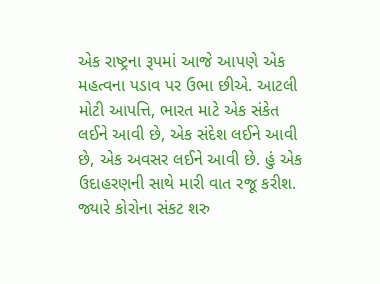એક રાષ્ટ્રના રૂપમાં આજે આપણે એક મહત્વના પડાવ પર ઉભા છીએ. આટલી મોટી આપત્તિ, ભારત માટે એક સંકેત લઈને આવી છે, એક સંદેશ લઈને આવી છે, એક અવસર લઈને આવી છે. હું એક ઉદાહરણની સાથે મારી વાત રજૂ કરીશ. જ્યારે કોરોના સંકટ શરુ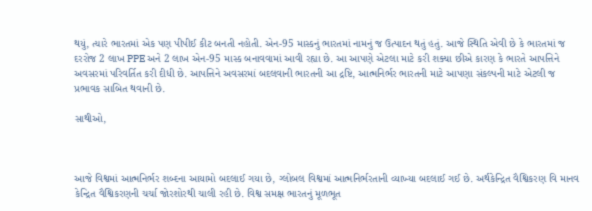થયું, ત્યારે ભારતમાં એક પણ પીપીઈ કીટ બનતી નહોતી. એન-95 માસ્કનું ભારતમાં નામનું જ ઉત્પાદન થતું હતું. આજે સ્થિતિ એવી છે કે ભારતમાં જ દરરોજ 2 લાખ PPE અને 2 લાખ એન-95 માસ્ક બનાવવામાં આવી રહ્યા છે. આ આપણે એટલા માટે કરી શક્યા છીએ કારણ કે ભારતે આપત્તિને અવસરમાં પરિવર્તિત કરી દીધી છે. આપત્તિને અવસરમાં બદલવાની ભારતની આ દ્રષ્ટિ, આત્મનિર્ભર ભારતની માટે આપણા સંકલ્પની માટે એટલી જ પ્રભાવક સાબિત થવાની છે.

સાથીઓ,



આજે વિશ્વમાં આત્મનિર્ભર શબ્દના આયામો બદલાઈ ગયા છે, ગ્લોબલ વિશ્વમાં આત્મનિર્ભરતાની વ્યાખ્યા બદલાઈ ગઈ છે. અર્થકેન્દ્રિત વૈશ્વિકરણ વિ માનવ કેન્દ્રિત વૈશ્વિકરણની ચર્ચા જોરશોરથી ચાલી રહી છે. વિશ્વ સમક્ષ ભારતનું મૂળભૂત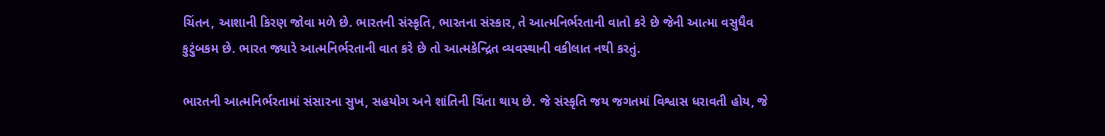ચિંતન, આશાની કિરણ જોવા મળે છે. ભારતની સંસ્કૃતિ, ભારતના સંસ્કાર, તે આત્મનિર્ભરતાની વાતો કરે છે જેની આત્મા વસુધૈવ કુટુંબકમ છે. ભારત જ્યારે આત્મનિર્ભરતાની વાત કરે છે તો આત્મકેન્દ્રિત વ્યવસ્થાની વકીલાત નથી કરતું.

ભારતની આત્મનિર્ભરતામાં સંસારના સુખ, સહયોગ અને શાંતિની ચિંતા થાય છે. જે સંસ્કૃતિ જય જગતમાં વિશ્વાસ ધરાવતી હોય, જે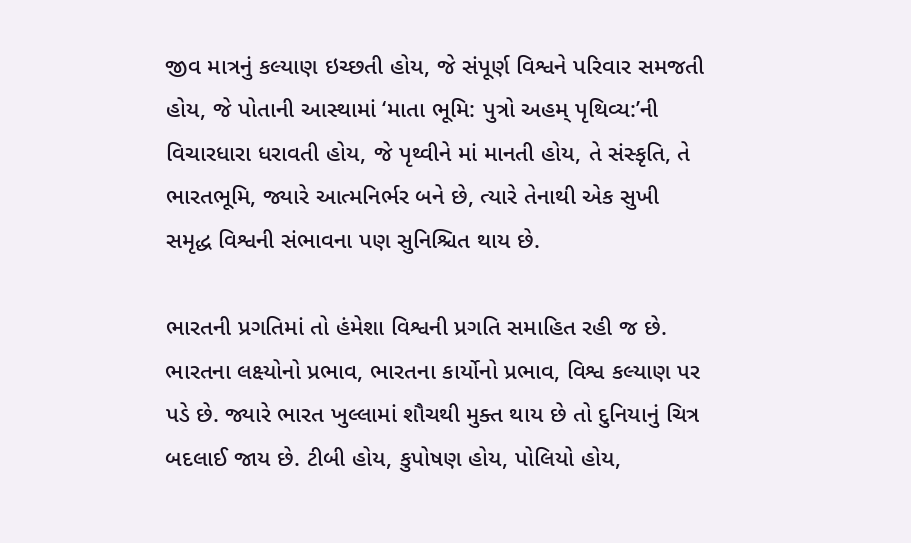જીવ માત્રનું કલ્યાણ ઇચ્છતી હોય, જે સંપૂર્ણ વિશ્વને પરિવાર સમજતી હોય, જે પોતાની આસ્થામાં ‘માતા ભૂમિ: પુત્રો અહમ્ પૃથિવ્ય:’ની વિચારધારા ધરાવતી હોય, જે પૃથ્વીને માં માનતી હોય, તે સંસ્કૃતિ, તે ભારતભૂમિ, જ્યારે આત્મનિર્ભર બને છે, ત્યારે તેનાથી એક સુખી સમૃદ્ધ વિશ્વની સંભાવના પણ સુનિશ્ચિત થાય છે.

ભારતની પ્રગતિમાં તો હંમેશા વિશ્વની પ્રગતિ સમાહિત રહી જ છે. ભારતના લક્ષ્યોનો પ્રભાવ, ભારતના કાર્યોનો પ્રભાવ, વિશ્વ કલ્યાણ પર પડે છે. જ્યારે ભારત ખુલ્લામાં શૌચથી મુક્ત થાય છે તો દુનિયાનું ચિત્ર બદલાઈ જાય છે. ટીબી હોય, કુપોષણ હોય, પોલિયો હોય,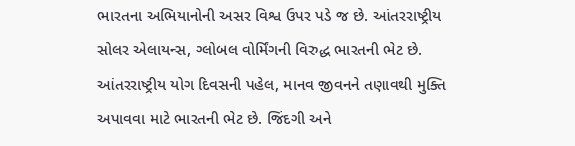ભારતના અભિયાનોની અસર વિશ્વ ઉપર પડે જ છે. આંતરરાષ્ટ્રીય સોલર એલાયન્સ, ગ્લોબલ વોર્મિંગની વિરુદ્ધ ભારતની ભેટ છે. આંતરરાષ્ટ્રીય યોગ દિવસની પહેલ, માનવ જીવનને તણાવથી મુક્તિ અપાવવા માટે ભારતની ભેટ છે. જિંદગી અને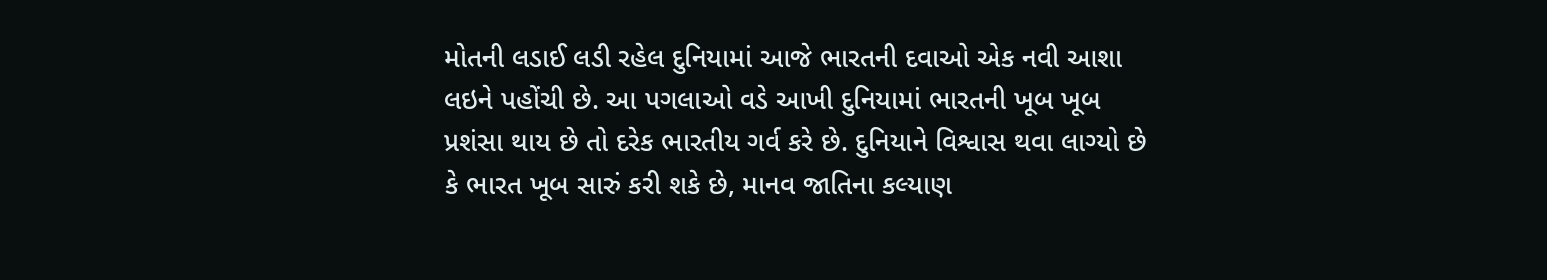મોતની લડાઈ લડી રહેલ દુનિયામાં આજે ભારતની દવાઓ એક નવી આશા લઇને પહોંચી છે. આ પગલાઓ વડે આખી દુનિયામાં ભારતની ખૂબ ખૂબ પ્રશંસા થાય છે તો દરેક ભારતીય ગર્વ કરે છે. દુનિયાને વિશ્વાસ થવા લાગ્યો છે કે ભારત ખૂબ સારું કરી શકે છે, માનવ જાતિના કલ્યાણ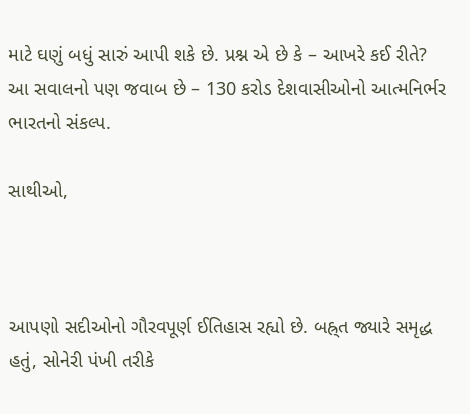માટે ઘણું બધું સારું આપી શકે છે. પ્રશ્ન એ છે કે – આખરે કઈ રીતે? આ સવાલનો પણ જવાબ છે – 130 કરોડ દેશવાસીઓનો આત્મનિર્ભર ભારતનો સંકલ્પ.

સાથીઓ,



આપણો સદીઓનો ગૌરવપૂર્ણ ઈતિહાસ રહ્યો છે. બહ્ર્ત જ્યારે સમૃદ્ધ હતું, સોનેરી પંખી તરીકે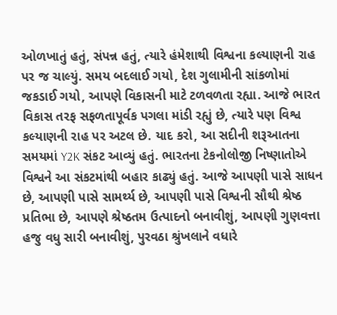ઓળખાતું હતું, સંપન્ન હતું, ત્યારે હંમેશાથી વિશ્વના કલ્યાણની રાહ પર જ ચાલ્યું. સમય બદલાઈ ગયો, દેશ ગુલામીની સાંકળોમાં જકડાઈ ગયો, આપણે વિકાસની માટે ટળવળતા રહ્યા. આજે ભારત વિકાસ તરફ સફળતાપૂર્વક પગલા માંડી રહ્યું છે, ત્યારે પણ વિશ્વ કલ્યાણની રાહ પર અટલ છે. યાદ કરો, આ સદીની શરૂઆતના સમયમાં Y2K સંકટ આવ્યું હતું. ભારતના ટેકનોલોજી નિષ્ણાતોએ વિશ્વને આ સંકટમાંથી બહાર કાઢ્યું હતું. આજે આપણી પાસે સાધન છે, આપણી પાસે સામર્થ્ય છે, આપણી પાસે વિશ્વની સૌથી શ્રેષ્ઠ પ્રતિભા છે, આપણે શ્રેષ્ઠતમ ઉત્પાદનો બનાવીશું, આપણી ગુણવત્તા હજુ વધુ સારી બનાવીશું, પુરવઠા શ્રુંખલાને વધારે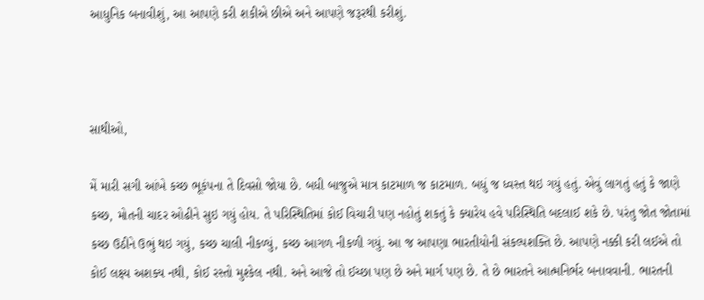આધુનિક બનાવીશું, આ આપણે કરી શકીએ છીએ અને આપણે જરૂરથી કરીશું.



સાથીઓ,

મેં મારી સગી આંખે કચ્છ ભૂકંપના તે દિવસો જોયા છે. બધી બાજુએ માત્ર કાટમાળ જ કાટમાળ. બધું જ ધ્વસ્ત થઇ ગયું હતું. એવું લાગતું હતું કે જાણે કચ્છ, મોતની ચાદર ઓઢીને સુઇ ગયું હોય. તે પરિસ્થિતિમાં કોઈ વિચારી પણ નહોતું શકતું કે ક્યારેય હવે પરિસ્થિતિ બદલાઈ શકે છે. પરંતુ જોત જોતામાં કચ્છ ઉઠીને ઉભું થઇ ગયું, કચ્છ ચાલી નીકળ્યું, કચ્છ આગળ નીકળી ગયું. આ જ આપણા ભારતીયોની સંકલ્પશક્તિ છે. આપણે નક્કી કરી લઈએ તો કોઈ લક્ષ્ય અશક્ય નથી, કોઈ રસ્તો મુશ્કેલ નથી. અને આજે તો ઈચ્છા પણ છે અને માર્ગ પણ છે. તે છે ભારતને આત્મનિર્ભર બનાવવાની. ભારતની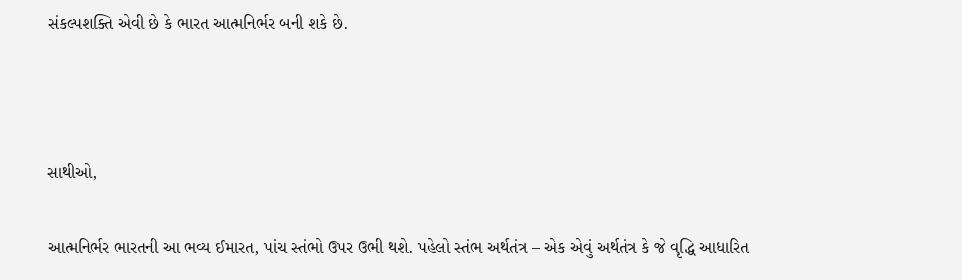સંકલ્પશક્તિ એવી છે કે ભારત આત્મનિર્ભર બની શકે છે.



સાથીઓ,

આત્મનિર્ભર ભારતની આ ભવ્ય ઈમારત, પાંચ સ્તંભો ઉપર ઉભી થશે. પહેલો સ્તંભ અર્થતંત્ર – એક એવું અર્થતંત્ર કે જે વૃદ્ધિ આધારિત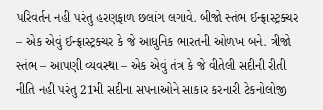પરિવર્તન નહી પરંતુ હરણફાળ છલાંગ લગાવે. બીજો સ્તંભ ઈન્ફ્રાસ્ટ્રક્ચર – એક એવું ઈન્ફ્રાસ્ટ્રક્ચર કે જે આધુનિક ભારતની ઓળખ બને. ત્રીજો સ્તંભ – આપણી વ્યવસ્થા – એક એવું તંત્ર કે જે વીતેલી સદીની રીતી નીતિ નહી પરંતુ 21મી સદીના સપનાઓને સાકાર કરનારી ટેકનોલોજી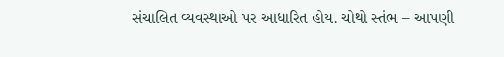સંચાલિત વ્યવસ્થાઓ પર આધારિત હોય. ચોથો સ્તંભ – આપણી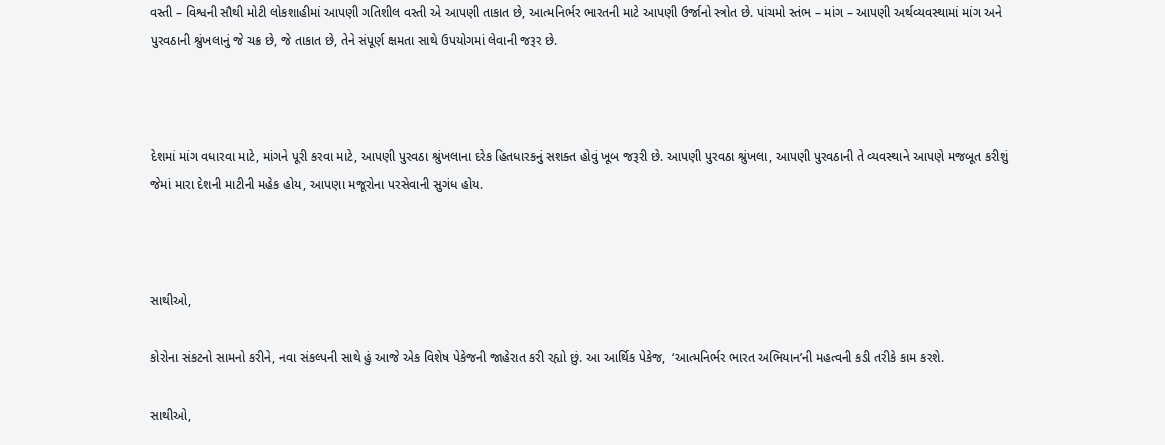વસ્તી – વિશ્વની સૌથી મોટી લોકશાહીમાં આપણી ગતિશીલ વસ્તી એ આપણી તાકાત છે, આત્મનિર્ભર ભારતની માટે આપણી ઉર્જાનો સ્ત્રોત છે. પાંચમો સ્તંભ – માંગ – આપણી અર્થવ્યવસ્થામાં માંગ અને પુરવઠાની શ્રુંખલાનું જે ચક્ર છે, જે તાકાત છે, તેને સંપૂર્ણ ક્ષમતા સાથે ઉપયોગમાં લેવાની જરૂર છે.



દેશમાં માંગ વધારવા માટે, માંગને પૂરી કરવા માટે, આપણી પુરવઠા શ્રુંખલાના દરેક હિતધારકનું સશક્ત હોવું ખૂબ જરૂરી છે. આપણી પુરવઠા શ્રુંખલા, આપણી પુરવઠાની તે વ્યવસ્થાને આપણે મજબૂત કરીશું જેમાં મારા દેશની માટીની મહેક હોય, આપણા મજૂરોના પરસેવાની સુગંધ હોય.



સાથીઓ,

કોરોના સંકટનો સામનો કરીને, નવા સંકલ્પની સાથે હું આજે એક વિશેષ પેકેજની જાહેરાત કરી રહ્યો છું. આ આર્થિક પેકેજ,  ‘આત્મનિર્ભર ભારત અભિયાન’ની મહત્વની કડી તરીકે કામ કરશે.

સાથીઓ,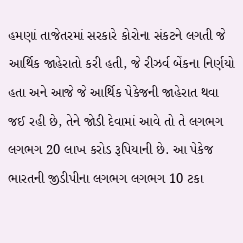હમણાં તાજેતરમાં સરકારે કોરોના સંકટને લગતી જે આર્થિક જાહેરાતો કરી હતી, જે રીઝર્વ બેંકના નિર્ણયો હતા અને આજે જે આર્થિક પેકેજની જાહેરાત થવા જઈ રહી છે, તેને જોડી દેવામાં આવે તો તે લગભગ લગભગ 20 લાખ કરોડ રૂપિયાની છે. આ પેકેજ ભારતની જીડીપીના લગભગ લગભગ 10 ટકા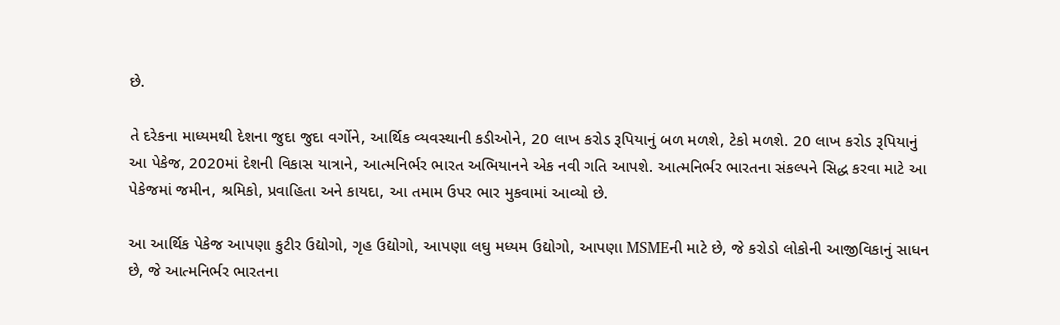છે.

તે દરેકના માધ્યમથી દેશના જુદા જુદા વર્ગોને, આર્થિક વ્યવસ્થાની કડીઓને, 20 લાખ કરોડ રૂપિયાનું બળ મળશે, ટેકો મળશે. 20 લાખ કરોડ રૂપિયાનું આ પેકેજ, 2020માં દેશની વિકાસ યાત્રાને, આત્મનિર્ભર ભારત અભિયાનને એક નવી ગતિ આપશે. આત્મનિર્ભર ભારતના સંકલ્પને સિદ્ધ કરવા માટે આ પેકેજમાં જમીન, શ્રમિકો, પ્રવાહિતા અને કાયદા, આ તમામ ઉપર ભાર મુકવામાં આવ્યો છે.

આ આર્થિક પેકેજ આપણા કુટીર ઉદ્યોગો, ગૃહ ઉદ્યોગો, આપણા લઘુ મધ્યમ ઉદ્યોગો, આપણા MSMEની માટે છે, જે કરોડો લોકોની આજીવિકાનું સાધન છે, જે આત્મનિર્ભર ભારતના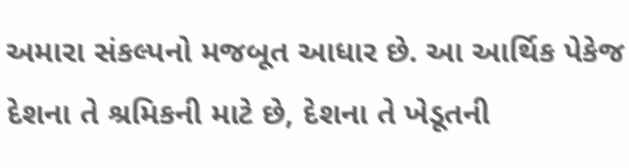અમારા સંકલ્પનો મજબૂત આધાર છે. આ આર્થિક પેકેજ દેશના તે શ્રમિકની માટે છે, દેશના તે ખેડૂતની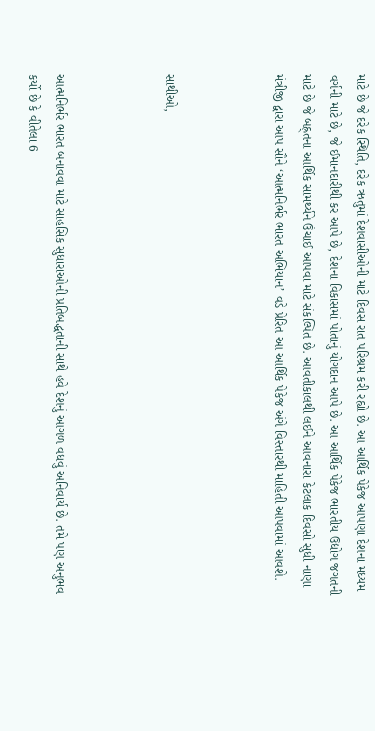માટે છે જે દરેક સ્થિતિ, દરેક ઋતુમાં દેશવાસીઓની માટે દિવસ રાત પરિશ્રમ કરી રહ્યો છે. આ આર્થિક પેકેજ આપણા દેશના મધ્યમ વર્ગની માટે છે, જે ઈમાનદારીથી કર આપે છે, દેશના વિકાસમાં પોતાનું યોગદાન આપે છે. આ આર્થિક પેકેજ ભારતીય ઉદ્યોગ જગતની માટે છે જે બહ્ર્તના આર્થિક સામર્થ્યને ઉંચાઈ આપવા માટે સંકલ્પિત છે. આવતીકાલથી લઈને આવનારા કેટલાક દિવસો સુધી નાણા મંત્રીજી દ્વારા આપ સૌને ‘આત્મનિર્ભર ભારત અભિયાન’ વડે પ્રેરિત આ આર્થિક પેકેજ અંગે વિસ્તારથી માહિતી આપવામાં આવશે.



સાથીઓ,



આત્મનિર્ભર ભારત બનાવવા માટે સાહસિક સુધારાઓની પ્રતિબદ્ધતાની સાથે હવે દેશનું આગળ વધવું અનિવાર્ય છે. તમે પણ અનુભવ કર્યો છે કે વીતેલા 6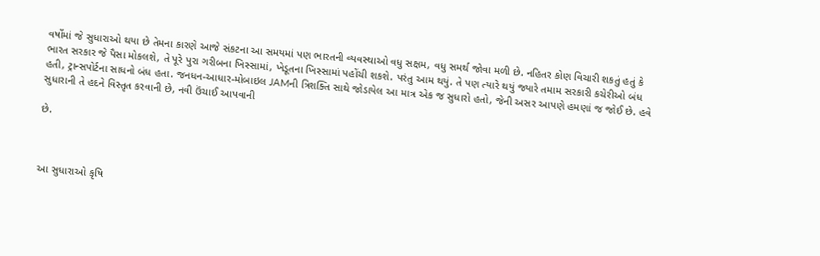વર્ષોમાં જે સુધારાઓ થયા છે તેમના કારણે આજે સંકટના આ સમયમાં પણ ભારતની વ્યવસ્થાઓ વધુ સક્ષમ, વધુ સમર્થ જોવા મળી છે. નહિતર કોણ વિચારી શકતું હતું કે ભારત સરકાર જે પૈસા મોકલશે, તે પૂરે પુરા ગરીબના ખિસ્સામાં, ખેડૂતના ખિસ્સામાં પહોંચી શકશે. પરંતુ આમ થયું. તે પણ ત્યારે થયું જ્યારે તમામ સરકારી કચેરીઓ બંધ હતી, ટ્રાન્સપોર્ટના સાધનો બંધ હતા. જનધન-આધાર-મોબાઇલ JAMની ત્રિશક્તિ સાથે જોડાયેલ આ માત્ર એક જ સુધારો હતો, જેની અસર આપણે હમણાં જ જોઈ છે. હવે સુધારાની તે હદને વિસ્તૃત કરવાની છે, નવી ઉંચાઈ આપવાની

છે.



આ સુધારાઓ કૃષિ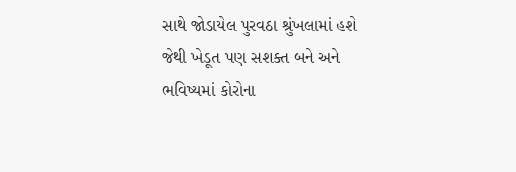સાથે જોડાયેલ પુરવઠા શ્રુંખલામાં હશે જેથી ખેડૂત પણ સશક્ત બને અને ભવિષ્યમાં કોરોના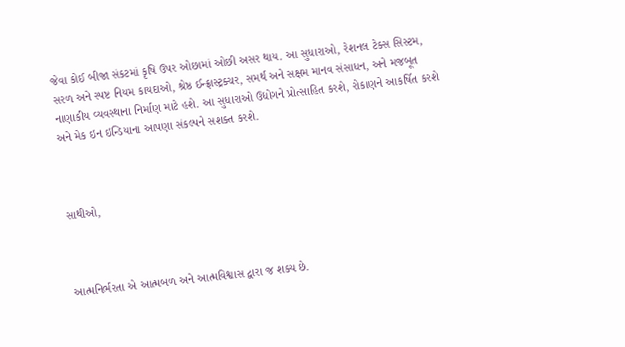જેવા કોઈ બીજા સંકટમાં કૃષિ ઉપર ઓછામાં ઓછી અસર થાય. આ સુધારાઓ, રેશનલ ટેક્સ સિસ્ટમ, સરળ અને સ્પષ્ટ નિયમ કાયદાઓ, શ્રેષ્ઠ ઈન્ફ્રાસ્ટ્રક્ચર, સમર્થ અને સક્ષમ માનવ સંસાધન, અને મજબૂત નાણાકીય વ્યવસ્થાના નિર્માણ માટે હશે. આ સુધારાઓ ઉદ્યોગને પ્રોત્સાહિત કરશે, રોકાણને આકર્ષિત કરશે અને મેક ઇન ઇન્ડિયાના આપણા સંકલ્પને સશક્ત કરશે.



સાથીઓ,



આત્મનિર્ભરતા એ આત્મબળ અને આત્મવિશ્વાસ દ્વારા જ શક્ય છે.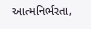આત્મનિર્ભરતા,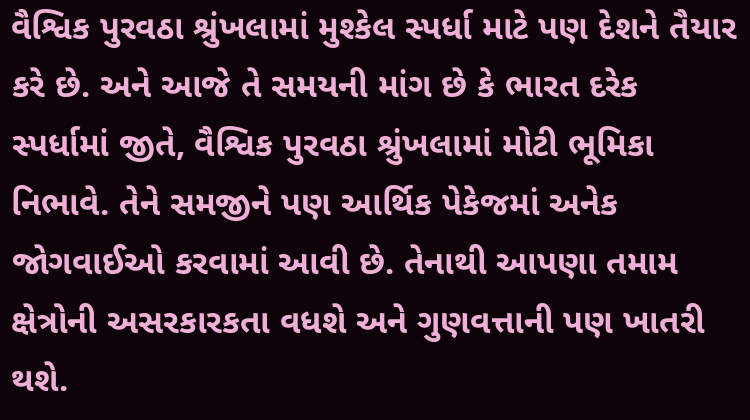વૈશ્વિક પુરવઠા શ્રુંખલામાં મુશ્કેલ સ્પર્ધા માટે પણ દેશને તૈયાર કરે છે. અને આજે તે સમયની માંગ છે કે ભારત દરેક સ્પર્ધામાં જીતે, વૈશ્વિક પુરવઠા શ્રુંખલામાં મોટી ભૂમિકા નિભાવે. તેને સમજીને પણ આર્થિક પેકેજમાં અનેક જોગવાઈઓ કરવામાં આવી છે. તેનાથી આપણા તમામ ક્ષેત્રોની અસરકારકતા વધશે અને ગુણવત્તાની પણ ખાતરી થશે.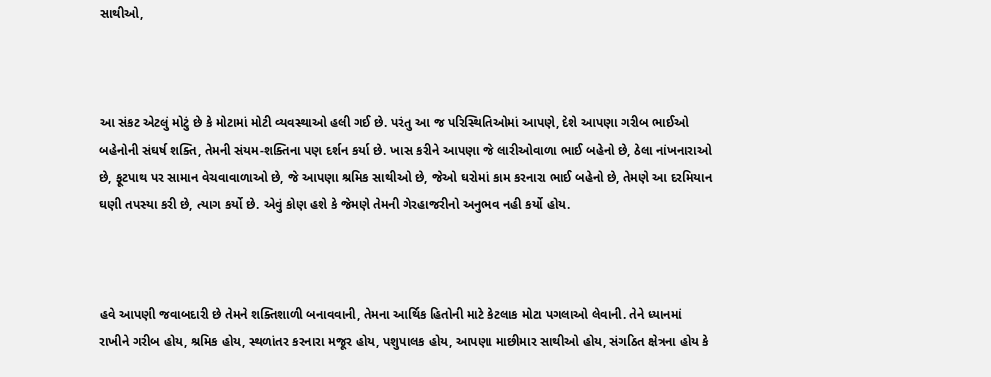સાથીઓ,



આ સંકટ એટલું મોટું છે કે મોટામાં મોટી વ્યવસ્થાઓ હલી ગઈ છે. પરંતુ આ જ પરિસ્થિતિઓમાં આપણે, દેશે આપણા ગરીબ ભાઈઓ બહેનોની સંઘર્ષ શક્તિ, તેમની સંયમ-શક્તિના પણ દર્શન કર્યા છે. ખાસ કરીને આપણા જે લારીઓવાળા ભાઈ બહેનો છે, ઠેલા નાંખનારાઓ છે, ફૂટપાથ પર સામાન વેચવાવાળાઓ છે, જે આપણા શ્રમિક સાથીઓ છે, જેઓ ઘરોમાં કામ કરનારા ભાઈ બહેનો છે, તેમણે આ દરમિયાન ઘણી તપસ્યા કરી છે, ત્યાગ કર્યો છે. એવું કોણ હશે કે જેમણે તેમની ગેરહાજરીનો અનુભવ નહી કર્યો હોય.



હવે આપણી જવાબદારી છે તેમને શક્તિશાળી બનાવવાની, તેમના આર્થિક હિતોની માટે કેટલાક મોટા પગલાઓ લેવાની. તેને ધ્યાનમાં રાખીને ગરીબ હોય, શ્રમિક હોય, સ્થળાંતર કરનારા મજૂર હોય, પશુપાલક હોય, આપણા માછીમાર સાથીઓ હોય, સંગઠિત ક્ષેત્રના હોય કે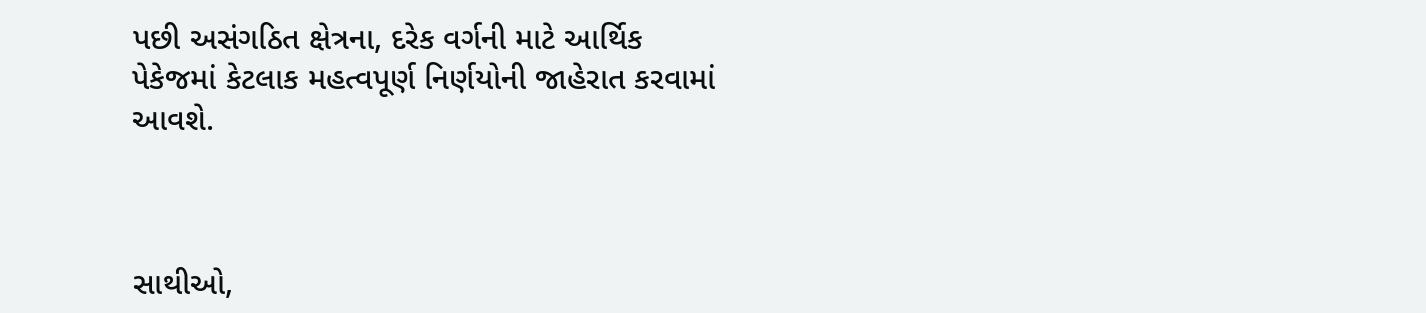પછી અસંગઠિત ક્ષેત્રના, દરેક વર્ગની માટે આર્થિક પેકેજમાં કેટલાક મહત્વપૂર્ણ નિર્ણયોની જાહેરાત કરવામાં આવશે.



સાથીઓ,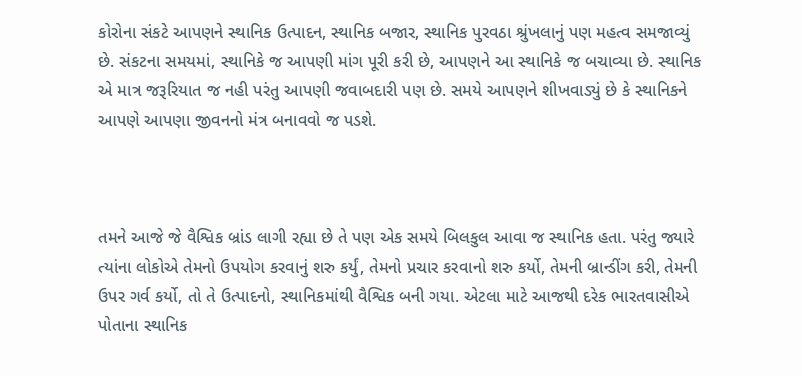કોરોના સંકટે આપણને સ્થાનિક ઉત્પાદન, સ્થાનિક બજાર, સ્થાનિક પુરવઠા શ્રુંખલાનું પણ મહત્વ સમજાવ્યું છે. સંકટના સમયમાં, સ્થાનિકે જ આપણી માંગ પૂરી કરી છે, આપણને આ સ્થાનિકે જ બચાવ્યા છે. સ્થાનિક એ માત્ર જરૂરિયાત જ નહી પરંતુ આપણી જવાબદારી પણ છે. સમયે આપણને શીખવાડ્યું છે કે સ્થાનિકને આપણે આપણા જીવનનો મંત્ર બનાવવો જ પડશે.



તમને આજે જે વૈશ્વિક બ્રાંડ લાગી રહ્યા છે તે પણ એક સમયે બિલકુલ આવા જ સ્થાનિક હતા. પરંતુ જ્યારે ત્યાંના લોકોએ તેમનો ઉપયોગ કરવાનું શરુ કર્યું, તેમનો પ્રચાર કરવાનો શરુ કર્યો, તેમની બ્રાન્ડીંગ કરી, તેમની ઉપર ગર્વ કર્યો, તો તે ઉત્પાદનો, સ્થાનિકમાંથી વૈશ્વિક બની ગયા. એટલા માટે આજથી દરેક ભારતવાસીએ પોતાના સ્થાનિક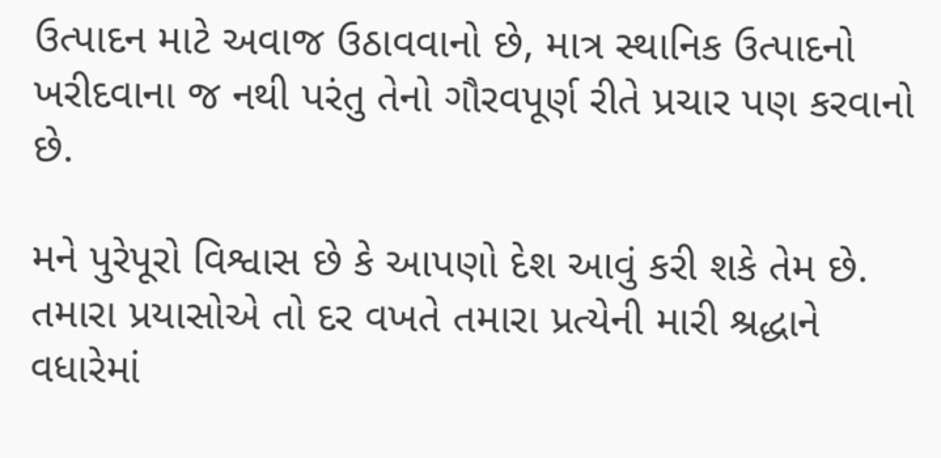ઉત્પાદન માટે અવાજ ઉઠાવવાનો છે, માત્ર સ્થાનિક ઉત્પાદનો ખરીદવાના જ નથી પરંતુ તેનો ગૌરવપૂર્ણ રીતે પ્રચાર પણ કરવાનો છે.

મને પુરેપૂરો વિશ્વાસ છે કે આપણો દેશ આવું કરી શકે તેમ છે. તમારા પ્રયાસોએ તો દર વખતે તમારા પ્રત્યેની મારી શ્રદ્ધાને વધારેમાં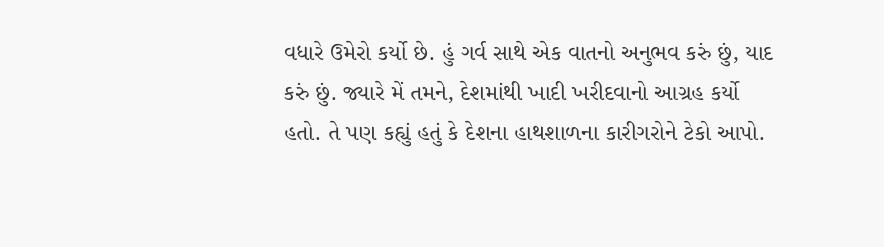વધારે ઉમેરો કર્યો છે. હું ગર્વ સાથે એક વાતનો અનુભવ કરું છું, યાદ કરું છું. જ્યારે મેં તમને, દેશમાંથી ખાદી ખરીદવાનો આગ્રહ કર્યો હતો. તે પણ કહ્યું હતું કે દેશના હાથશાળના કારીગરોને ટેકો આપો.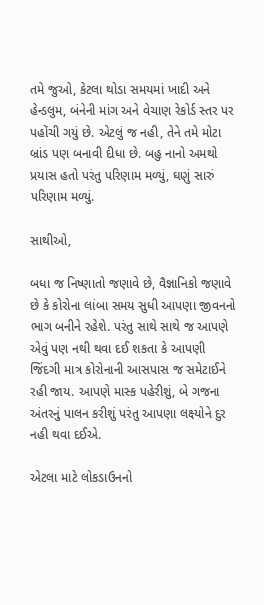તમે જુઓ, કેટલા થોડા સમયમાં ખાદી અને હેન્ડલુમ, બંનેની માંગ અને વેચાણ રેકોર્ડ સ્તર પર પહોંચી ગયું છે. એટલું જ નહી, તેને તમે મોટા બ્રાંડ પણ બનાવી દીધા છે. બહુ નાનો અમથો પ્રયાસ હતો પરંતુ પરિણામ મળ્યું, ઘણું સારું પરિણામ મળ્યું.

સાથીઓ,

બધા જ નિષ્ણાતો જણાવે છે, વૈજ્ઞાનિકો જણાવે છે કે કોરોના લાંબા સમય સુધી આપણા જીવનનો ભાગ બનીને રહેશે. પરંતુ સાથે સાથે જ આપણે એવું પણ નથી થવા દઈ શકતા કે આપણી જિંદગી માત્ર કોરોનાની આસપાસ જ સમેટાઈને રહી જાય. આપણે માસ્ક પહેરીશું, બે ગજના અંતરનું પાલન કરીશું પરંતુ આપણા લક્ષ્યોને દુર નહી થવા દઈએ.

એટલા માટે લોકડાઉનનો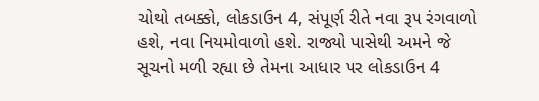ચોથો તબક્કો, લોકડાઉન 4, સંપૂર્ણ રીતે નવા રૂપ રંગવાળો હશે, નવા નિયમોવાળો હશે. રાજ્યો પાસેથી અમને જે સૂચનો મળી રહ્યા છે તેમના આધાર પર લોકડાઉન 4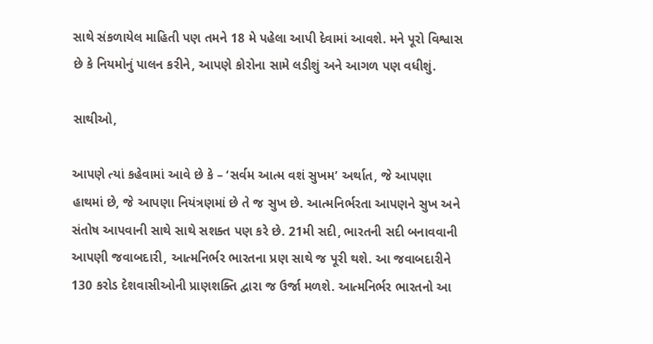સાથે સંકળાયેલ માહિતી પણ તમને 18 મે પહેલા આપી દેવામાં આવશે. મને પૂરો વિશ્વાસ છે કે નિયમોનું પાલન કરીને, આપણે કોરોના સામે લડીશું અને આગળ પણ વધીશું.

સાથીઓ,

આપણે ત્યાં કહેવામાં આવે છે કે – ‘સર્વમ આત્મ વશં સુખમ’ અર્થાત, જે આપણા હાથમાં છે, જે આપણા નિયંત્રણમાં છે તે જ સુખ છે. આત્મનિર્ભરતા આપણને સુખ અને સંતોષ આપવાની સાથે સાથે સશક્ત પણ કરે છે. 21મી સદી, ભારતની સદી બનાવવાની આપણી જવાબદારી, આત્મનિર્ભર ભારતના પ્રણ સાથે જ પૂરી થશે. આ જવાબદારીને 130 કરોડ દેશવાસીઓની પ્રાણશક્તિ દ્વારા જ ઉર્જા મળશે. આત્મનિર્ભર ભારતનો આ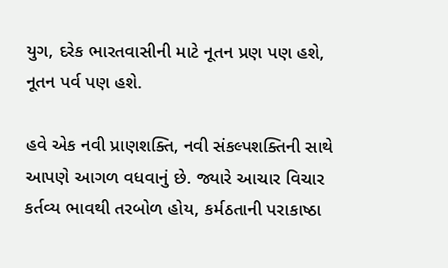યુગ, દરેક ભારતવાસીની માટે નૂતન પ્રણ પણ હશે, નૂતન પર્વ પણ હશે.

હવે એક નવી પ્રાણશક્તિ, નવી સંકલ્પશક્તિની સાથે આપણે આગળ વધવાનું છે. જ્યારે આચાર વિચાર કર્તવ્ય ભાવથી તરબોળ હોય, કર્મઠતાની પરાકાષ્ઠા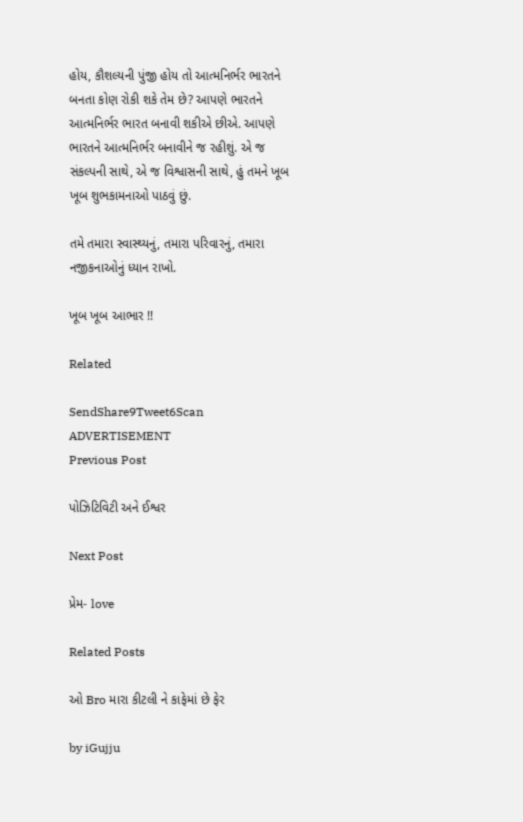હોય, કૌશલ્યની પુંજી હોય તો આત્મનિર્ભર ભારતને બનતા કોણ રોકી શકે તેમ છે? આપણે ભારતને આત્મનિર્ભર ભારત બનાવી શકીએ છીએ. આપણે ભારતને આત્મનિર્ભર બનાવીને જ રહીશું. એ જ સંકલ્પની સાથે, એ જ વિશ્વાસની સાથે, હું તમને ખૂબ ખૂબ શુભકામનાઓ પાઠવું છું.

તમે તમારા સ્વાસ્થ્યનું, તમારા પરિવારનું, તમારા નજીકનાઓનું ધ્યાન રાખો.

ખૂબ ખૂબ આભાર !!

Related

SendShare9Tweet6Scan
ADVERTISEMENT
Previous Post

પોઝિટિવિટી અને ઈશ્વર

Next Post

પ્રેમ- love

Related Posts

ઓ Bro મારા કીટલી ને કાફેમાં છે ફેર

by iGujju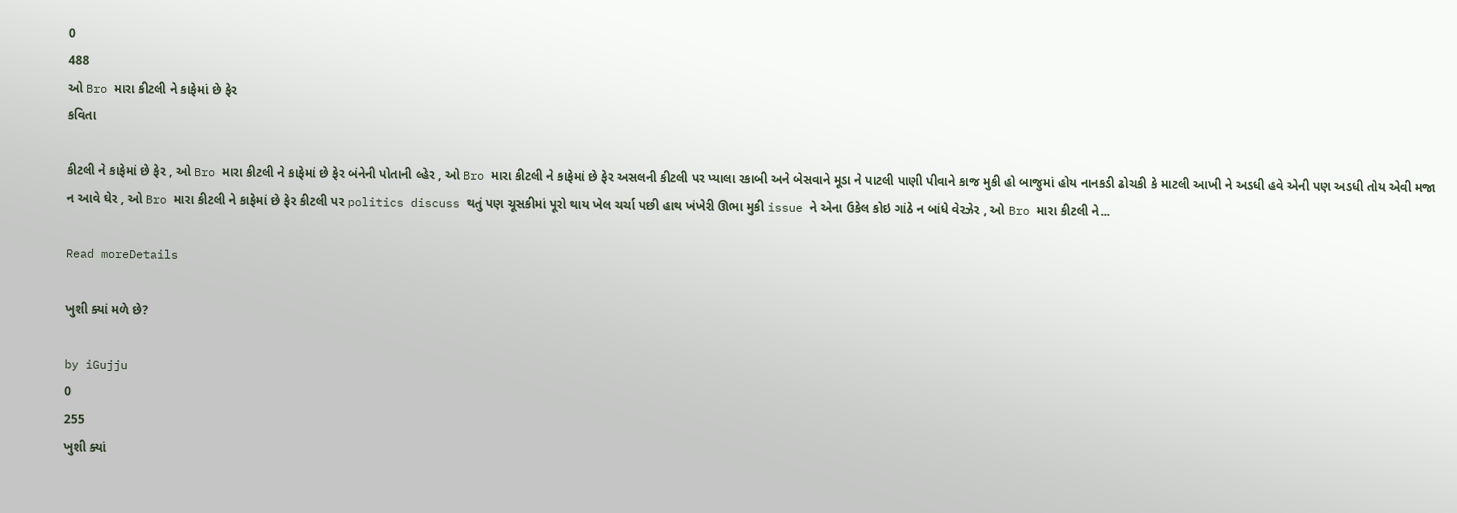0
488
ઓ Bro મારા કીટલી ને કાફેમાં છે ફેર
કવિતા

કીટલી ને કાફેમાં છે ફેર , ઓ Bro મારા કીટલી ને કાફેમાં છે ફેર બંનેની પોતાની લ્હેર , ઓ Bro મારા કીટલી ને કાફેમાં છે ફેર અસલની કીટલી પર પ્યાલા રકાબી અને બેસવાને મૂડા ને પાટલી પાણી પીવાને કાજ મુકી હો બાજુમાં હોય નાનકડી ઢોચકી કે માટલી આખી ને અડધી હવે એની પણ અડધી તોય એવી મજા ન આવે ઘેર , ઓ Bro મારા કીટલી ને કાફેમાં છે ફેર કીટલી પર politics discuss થતું પણ ચૂસકીમાં પૂરો થાય ખેલ ચર્ચા પછી હાથ ખંખેરી ઊભા મુકી issue ને એના ઉકેલ કોઇ ગાંઠે ન બાંધે વેરઝેર , ઓ Bro મારા કીટલી ને...

Read moreDetails

ખુશી ક્યાં મળે છે?

by iGujju
0
255
ખુશી ક્યાં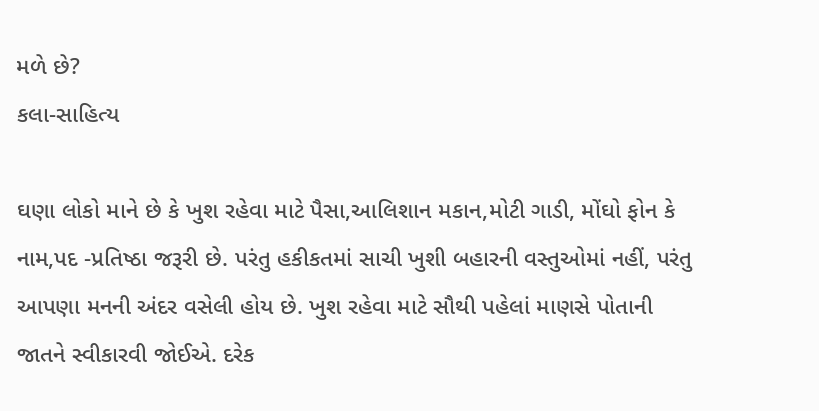મળે છે?
કલા-સાહિત્ય

ઘણા લોકો માને છે કે ખુશ રહેવા માટે પૈસા,આલિશાન મકાન,મોટી ગાડી, મોંઘો ફોન કે નામ,પદ -પ્રતિષ્ઠા જરૂરી છે. પરંતુ હકીકતમાં સાચી ખુશી બહારની વસ્તુઓમાં નહીં, પરંતુ આપણા મનની અંદર વસેલી હોય છે. ખુશ રહેવા માટે સૌથી પહેલાં માણસે પોતાની જાતને સ્વીકારવી જોઈએ. દરેક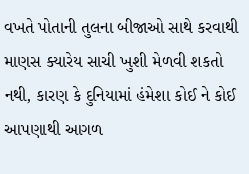વખતે પોતાની તુલના બીજાઓ સાથે કરવાથી માણસ ક્યારેય સાચી ખુશી મેળવી શકતો નથી, કારણ કે દુનિયામાં હંમેશા કોઈ ને કોઈ આપણાથી આગળ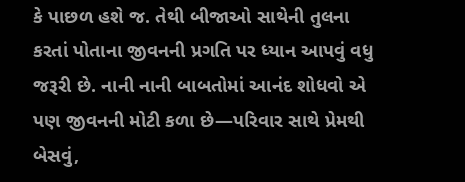કે પાછળ હશે જ. તેથી બીજાઓ સાથેની તુલના કરતાં પોતાના જીવનની પ્રગતિ પર ધ્યાન આપવું વધુ જરૂરી છે. નાની નાની બાબતોમાં આનંદ શોધવો એ પણ જીવનની મોટી કળા છે—પરિવાર સાથે પ્રેમથી બેસવું,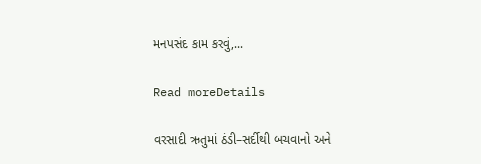મનપસંદ કામ કરવું,...

Read moreDetails

વરસાદી ઋતુમાં ઠંડી–સર્દીથી બચવાનો અને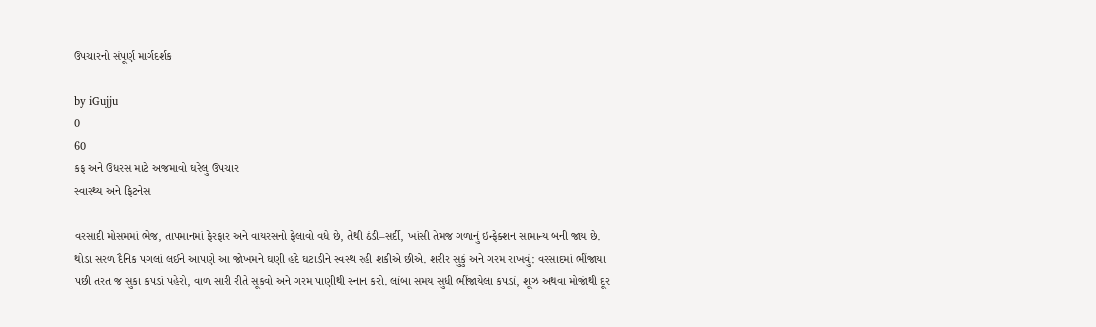ઉપચારનો સંપૂર્ણ માર્ગદર્શક

by iGujju
0
60
કફ અને ઉધરસ માટે અજમાવો ઘરેલુ ઉપચાર
સ્વાસ્થ્ય અને ફિટનેસ

વરસાદી મોસમમાં ભેજ, તાપમાનમાં ફેરફાર અને વાયરસનો ફેલાવો વધે છે, તેથી ઠંડી–સર્દી, ખાંસી તેમજ ગળાનું ઇન્ફેક્શન સામાન્ય બની જાય છે. થોડા સરળ દૈનિક પગલાં લઈને આપણે આ જોખમને ઘણી હદે ઘટાડીને સ્વસ્થ રહી શકીએ છીએ. શરીર સુકું અને ગરમ રાખવું: વરસાદમાં ભીંજાયા પછી તરત જ સુકા કપડાં પહેરો, વાળ સારી રીતે સૂકવો અને ગરમ પાણીથી સ્નાન કરો. લાંબા સમય સુધી ભીંજાયેલા કપડાં, શૂઝ અથવા મોજાંથી દૂર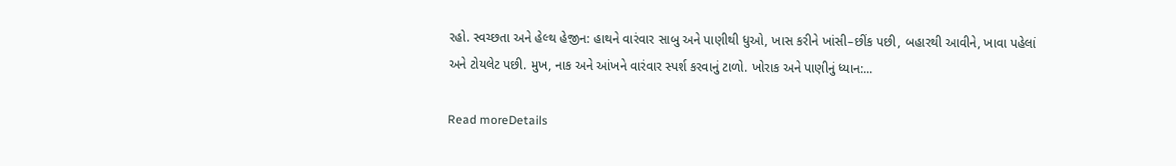રહો. સ્વચ્છતા અને હેલ્થ હેજીન: હાથને વારંવાર સાબુ અને પાણીથી ધુઓ, ખાસ કરીને ખાંસી–છીંક પછી, બહારથી આવીને, ખાવા પહેલાં અને ટોયલેટ પછી. મુખ, નાક અને આંખને વારંવાર સ્પર્શ કરવાનું ટાળો. ખોરાક અને પાણીનું ધ્યાન:...

Read moreDetails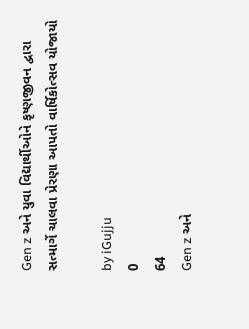Gen z અને યુવા વિદ્યાર્થીઓને કૃષ્ણજીવન દ્વારા સત્માર્ગે ચાલવા પ્રેરણા આપતો વાર્ષિકોત્સવ યોજાયો

by iGujju
0
64
Gen z અને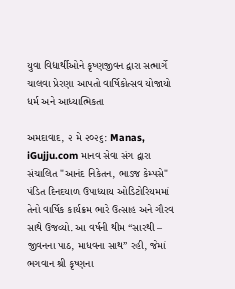યુવા વિદ્યાર્થીઓને કૃષ્ણજીવન દ્વારા સત્માર્ગે ચાલવા પ્રેરણા આપતો વાર્ષિકોત્સવ યોજાયો
ધર્મ અને આધ્યાત્મિકતા

અમદાવાદ, ૨ મે ૨૦૨૬: Manas,  iGujju.com માનવ સેવા સંગ દ્વારા સંચાલિત "આનંદ નિકેતન, ભાડજ કેમ્પસે" પંડિત દિનદયાળ ઉપાધ્યાય ઓડિટોરિયમમાં તેનો વાર્ષિક કાર્યક્રમ ભારે ઉત્સાહ અને ગૌરવ સાથે ઉજવ્યો. આ વર્ષની થીમ “સારથી – જીવનના પાઠ, માધવના સાથ” રહી, જેમાં ભગવાન શ્રી કૃષ્ણના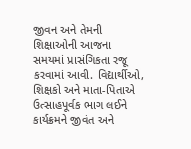જીવન અને તેમની શિક્ષાઓની આજના સમયમાં પ્રાસંગિકતા રજૂ કરવામાં આવી. વિદ્યાર્થીઓ, શિક્ષકો અને માતા-પિતાએ ઉત્સાહપૂર્વક ભાગ લઈને કાર્યક્રમને જીવંત અને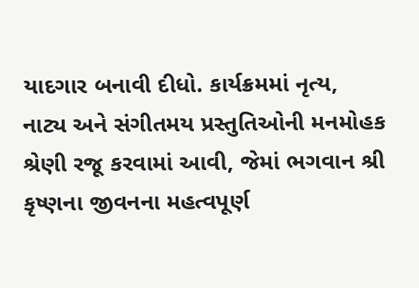યાદગાર બનાવી દીધો. કાર્યક્રમમાં નૃત્ય, નાટ્ય અને સંગીતમય પ્રસ્તુતિઓની મનમોહક શ્રેણી રજૂ કરવામાં આવી, જેમાં ભગવાન શ્રી કૃષ્ણના જીવનના મહત્વપૂર્ણ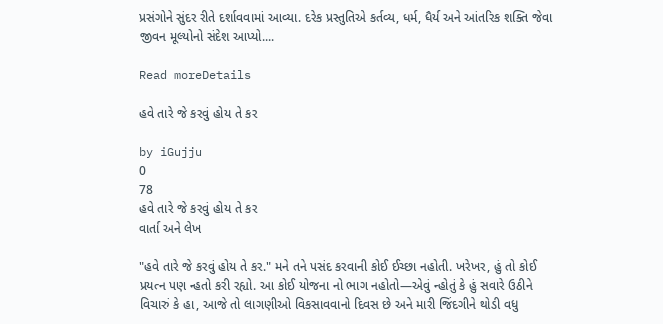પ્રસંગોને સુંદર રીતે દર્શાવવામાં આવ્યા. દરેક પ્રસ્તુતિએ કર્તવ્ય, ધર્મ, ધૈર્ય અને આંતરિક શક્તિ જેવા જીવન મૂલ્યોનો સંદેશ આપ્યો....

Read moreDetails

હવે તારે જે કરવું હોય તે કર

by iGujju
0
78
હવે તારે જે કરવું હોય તે કર
વાર્તા અને લેખ

"હવે તારે જે કરવું હોય તે કર." મને તને પસંદ કરવાની કોઈ ઈચ્છા નહોતી. ખરેખર, હું તો કોઈ પ્રયત્ન પણ ન્હતો કરી રહ્યો. આ કોઈ યોજના નો ભાગ નહોતો—એવું ન્હોતું કે હું સવારે ઉઠીને વિચારું કે હા, આજે તો લાગણીઓ વિકસાવવાનો દિવસ છે અને મારી જિંદગીને થોડી વધુ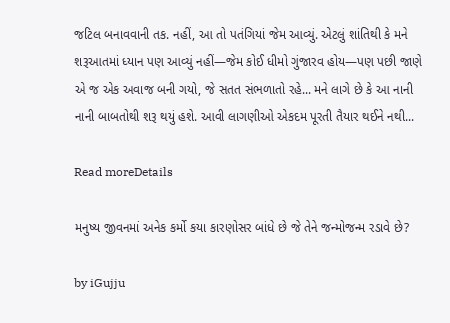જટિલ બનાવવાની તક. નહીં, આ તો પતંગિયાં જેમ આવ્યું. એટલું શાંતિથી કે મને શરૂઆતમાં ધ્યાન પણ આવ્યું નહીં—જેમ કોઈ ધીમો ગુંજારવ હોય—પણ પછી જાણે એ જ એક અવાજ બની ગયો, જે સતત સંભળાતો રહે... મને લાગે છે કે આ નાની નાની બાબતોથી શરૂ થયું હશે. આવી લાગણીઓ એકદમ પૂરતી તૈયાર થઈને નથી...

Read moreDetails

મનુષ્ય જીવનમાં અનેક કર્મો કયા કારણોસર બાંધે છે જે તેને જન્મોજન્મ રડાવે છે?

by iGujju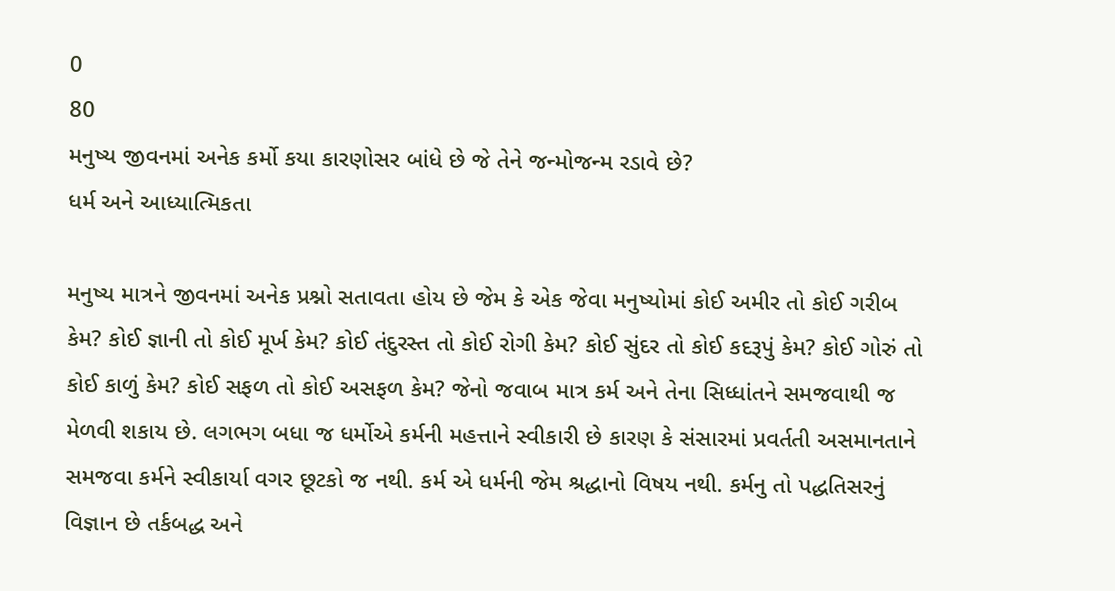0
80
મનુષ્ય જીવનમાં અનેક કર્મો કયા કારણોસર બાંધે છે જે તેને જન્મોજન્મ રડાવે છે?
ધર્મ અને આધ્યાત્મિકતા

મનુષ્ય માત્રને જીવનમાં અનેક પ્રશ્નો સતાવતા હોય છે જેમ કે એક જેવા મનુષ્યોમાં કોઈ અમીર તો કોઈ ગરીબ કેમ? કોઈ જ્ઞાની તો કોઈ મૂર્ખ કેમ? કોઈ તંદુરસ્ત તો કોઈ રોગી કેમ? કોઈ સુંદર તો કોઈ કદરૂપું કેમ? કોઈ ગોરું તો કોઈ કાળું કેમ? કોઈ સફળ તો કોઈ અસફળ કેમ? જેનો જવાબ માત્ર કર્મ અને તેના સિધ્ધાંતને સમજવાથી જ મેળવી શકાય છે. લગભગ બધા જ ધર્મોએ કર્મની મહત્તાને સ્વીકારી છે કારણ કે સંસારમાં પ્રવર્તતી અસમાનતાને સમજવા કર્મને સ્વીકાર્યા વગર છૂટકો જ નથી. કર્મ એ ધર્મની જેમ શ્રદ્ધાનો વિષય નથી. કર્મનુ તો પદ્ધતિસરનું વિજ્ઞાન છે તર્કબદ્ધ અને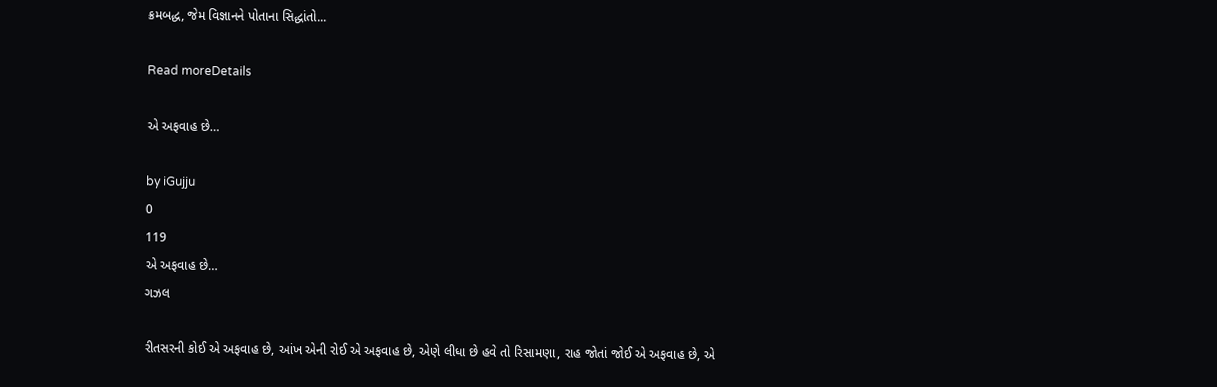ક્રમબદ્ધ, જેમ વિજ્ઞાનને પોતાના સિદ્ધાંતો...

Read moreDetails

એ અફવાહ છે…

by iGujju
0
119
એ અફવાહ છે…
ગઝલ

રીતસરની કોઈ એ અફવાહ છે, આંખ એની રોઈ એ અફવાહ છે, એણે લીધા છે હવે તો રિસામણા, રાહ જોતાં જોઈ એ અફવાહ છે, એ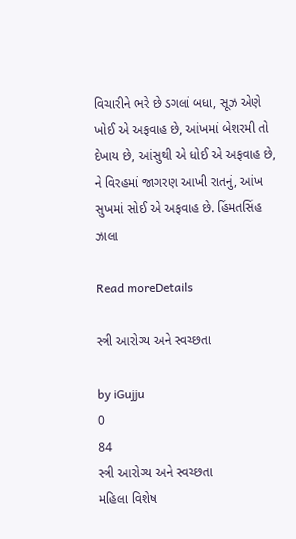વિચારીને ભરે છે ડગલાં બધા, સૂઝ એણે ખોઈ એ અફવાહ છે, આંખમાં બેશરમી તો દેખાય છે, આંસુથી એ ધોઈ એ અફવાહ છે, ને વિરહમાં જાગરણ આખી રાતનું, આંખ સુખમાં સોઈ એ અફવાહ છે. હિંમતસિંહ ઝાલા

Read moreDetails

સ્ત્રી આરોગ્ય અને સ્વચ્છતા

by iGujju
0
84
સ્ત્રી આરોગ્ય અને સ્વચ્છતા
મહિલા વિશેષ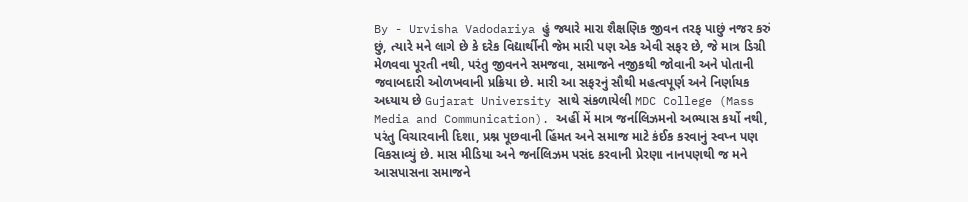By - Urvisha Vadodariya હું જ્યારે મારા શૈક્ષણિક જીવન તરફ પાછું નજર કરું છું, ત્યારે મને લાગે છે કે દરેક વિદ્યાર્થીની જેમ મારી પણ એક એવી સફર છે, જે માત્ર ડિગ્રી મેળવવા પૂરતી નથી, પરંતુ જીવનને સમજવા, સમાજને નજીકથી જોવાની અને પોતાની જવાબદારી ઓળખવાની પ્રક્રિયા છે. મારી આ સફરનું સૌથી મહત્વપૂર્ણ અને નિર્ણાયક અધ્યાય છે Gujarat University સાથે સંકળાયેલી MDC College (Mass Media and Communication). અહીં મેં માત્ર જર્નાલિઝમનો અભ્યાસ કર્યો નથી, પરંતુ વિચારવાની દિશા, પ્રશ્ન પૂછવાની હિંમત અને સમાજ માટે કંઈક કરવાનું સ્વપ્ન પણ વિકસાવ્યું છે. માસ મીડિયા અને જર્નાલિઝમ પસંદ કરવાની પ્રેરણા નાનપણથી જ મને આસપાસના સમાજને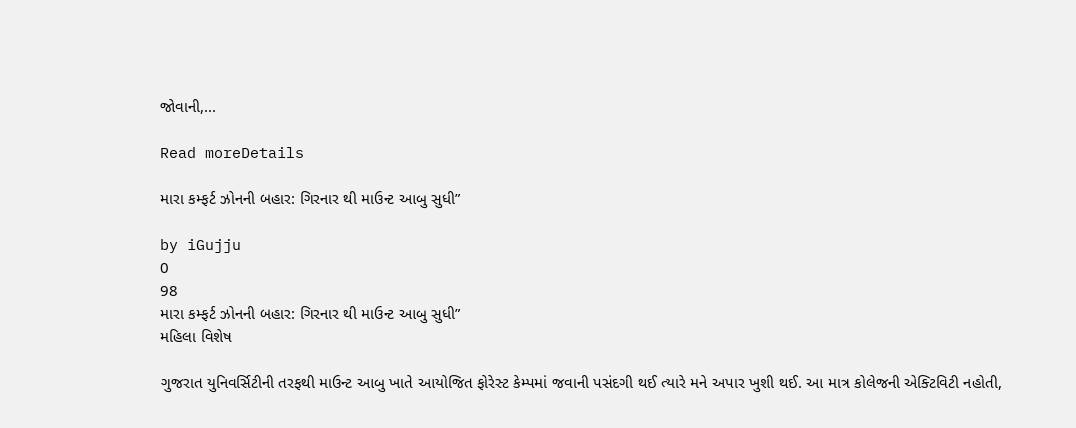જોવાની,...

Read moreDetails

મારા કમ્ફર્ટ ઝોનની બહાર: ગિરનાર થી માઉન્ટ આબુ સુધી”

by iGujju
0
98
મારા કમ્ફર્ટ ઝોનની બહાર: ગિરનાર થી માઉન્ટ આબુ સુધી”
મહિલા વિશેષ

ગુજરાત યુનિવર્સિટીની તરફથી માઉન્ટ આબુ ખાતે આયોજિત ફોરેસ્ટ કેમ્પમાં જવાની પસંદગી થઈ ત્યારે મને અપાર ખુશી થઈ. આ માત્ર કોલેજની એક્ટિવિટી નહોતી,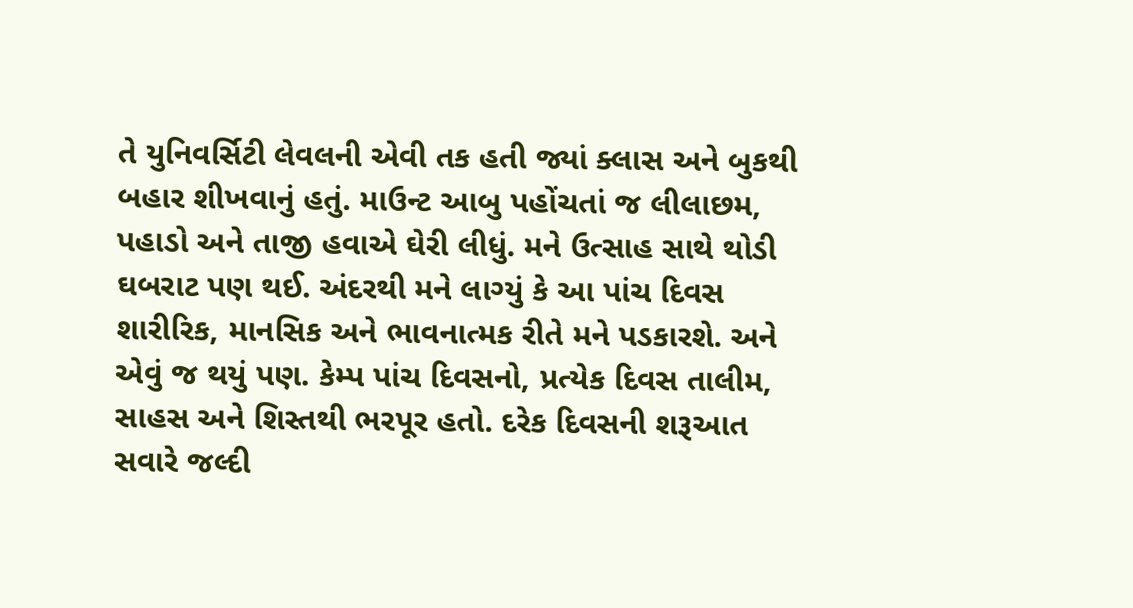તે યુનિવર્સિટી લેવલની એવી તક હતી જ્યાં ક્લાસ અને બુકથી બહાર શીખવાનું હતું. માઉન્ટ આબુ પહોંચતાં જ લીલાછમ, પહાડો અને તાજી હવાએ ઘેરી લીધું. મને ઉત્સાહ સાથે થોડી ઘબરાટ પણ થઈ. અંદરથી મને લાગ્યું કે આ પાંચ દિવસ શારીરિક, માનસિક અને ભાવનાત્મક રીતે મને પડકારશે. અને એવું જ થયું પણ. કેમ્પ પાંચ દિવસનો, પ્રત્યેક દિવસ તાલીમ, સાહસ અને શિસ્તથી ભરપૂર હતો. દરેક દિવસની શરૂઆત સવારે જલ્દી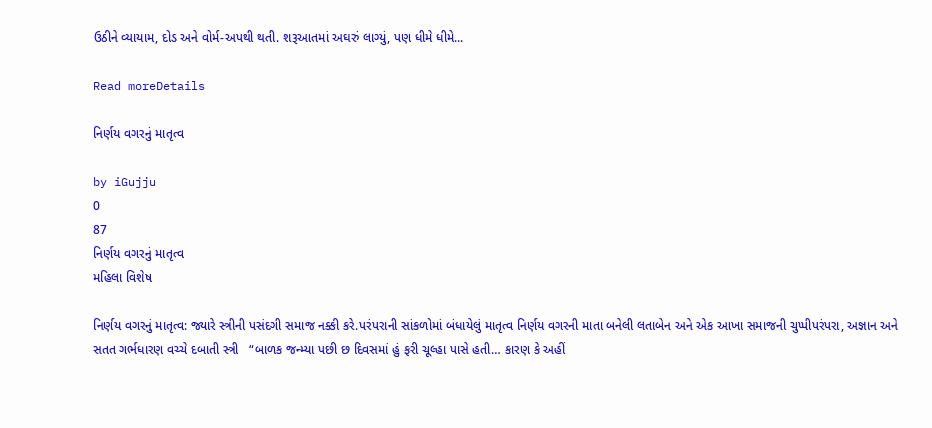ઉઠીને વ્યાયામ, દોડ અને વોર્મ-અપથી થતી. શરૂઆતમાં અઘરું લાગ્યું, પણ ધીમે ધીમે...

Read moreDetails

નિર્ણય વગરનું માતૃત્વ

by iGujju
0
87
નિર્ણય વગરનું માતૃત્વ
મહિલા વિશેષ

નિર્ણય વગરનું માતૃત્વ: જ્યારે સ્ત્રીની પસંદગી સમાજ નક્કી કરે.પરંપરાની સાંકળોમાં બંધાયેલું માતૃત્વ નિર્ણય વગરની માતા બનેલી લતાબેન અને એક આખા સમાજની ચુપ્પીપરંપરા, અજ્ઞાન અને સતત ગર્ભધારણ વચ્ચે દબાતી સ્ત્રી   “બાળક જન્મ્યા પછી છ દિવસમાં હું ફરી ચૂલ્હા પાસે હતી… કારણ કે અહીં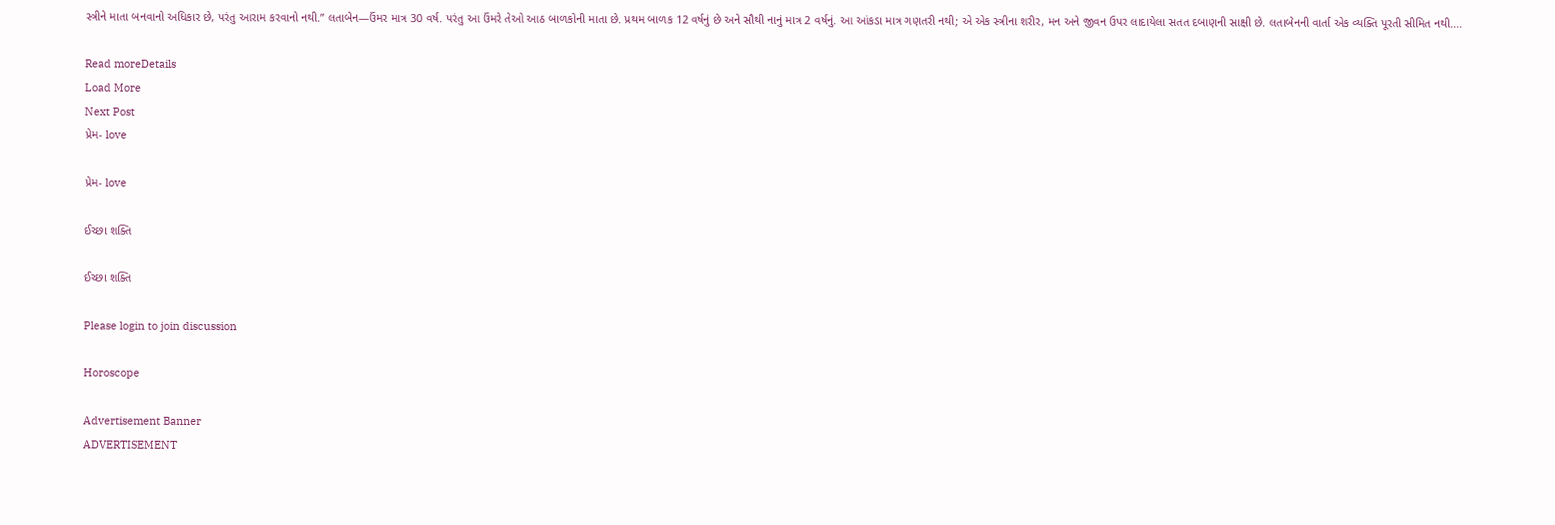સ્ત્રીને માતા બનવાનો અધિકાર છે, પરંતુ આરામ કરવાનો નથી.” લતાબેન—ઉંમર માત્ર 30 વર્ષ. પરંતુ આ ઉંમરે તેઓ આઠ બાળકોની માતા છે. પ્રથમ બાળક 12 વર્ષનું છે અને સૌથી નાનું માત્ર 2 વર્ષનું. આ આંકડા માત્ર ગણતરી નથી; એ એક સ્ત્રીના શરીર, મન અને જીવન ઉપર લાદાયેલા સતત દબાણની સાક્ષી છે. લતાબેનની વાર્તા એક વ્યક્તિ પૂરતી સીમિત નથી....

Read moreDetails
Load More
Next Post
પ્રેમ- love

પ્રેમ- love

ઈચ્છા શક્તિ

ઈચ્છા શક્તિ

Please login to join discussion

Horoscope

Advertisement Banner
ADVERTISEMENT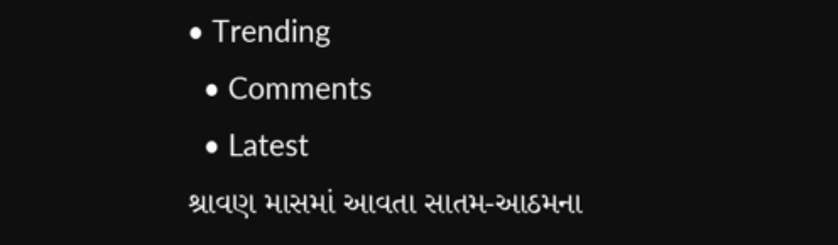• Trending
  • Comments
  • Latest
શ્રાવણ માસમાં આવતા સાતમ-આઠમના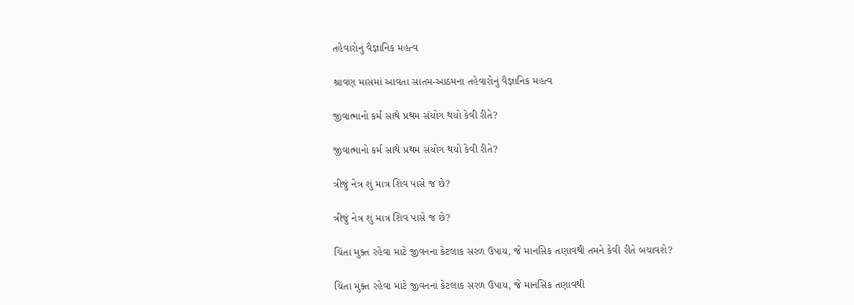તહેવારોનું વૈજ્ઞાનિક મહત્વ

શ્રાવણ માસમાં આવતા સાતમ-આઠમના તહેવારોનું વૈજ્ઞાનિક મહત્વ

જીવાત્માનો કર્મ સાથે પ્રથમ સંયોગ થયો કેવી રીતે?

જીવાત્માનો કર્મ સાથે પ્રથમ સંયોગ થયો કેવી રીતે?

ત્રીજું નેત્ર શું માત્ર શિવ પાસે જ છે?

ત્રીજું નેત્ર શું માત્ર શિવ પાસે જ છે?

ચિંતા મુક્ત રહેવા માટે જીવનના કેટલાક સરળ ઉપાય, જે માનસિક તણાવથી તમને કેવી રીતે બચાવશે?

ચિંતા મુક્ત રહેવા માટે જીવનના કેટલાક સરળ ઉપાય, જે માનસિક તણાવથી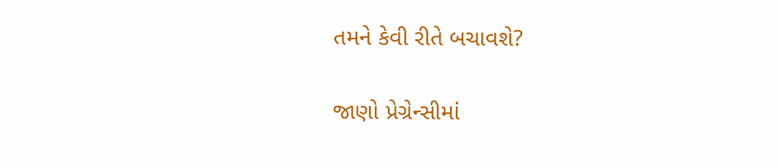તમને કેવી રીતે બચાવશે?

જાણો પ્રેગ્રેન્સીમાં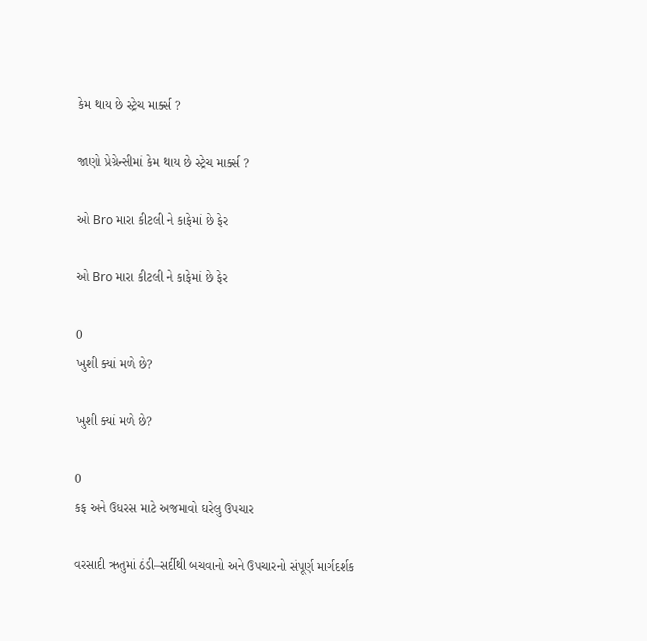કેમ થાય છે સ્ટ્રેચ માર્ક્સ ?

જાણો પ્રેગ્રેન્સીમાં કેમ થાય છે સ્ટ્રેચ માર્ક્સ ?

ઓ Bro મારા કીટલી ને કાફેમાં છે ફેર

ઓ Bro મારા કીટલી ને કાફેમાં છે ફેર

0
ખુશી ક્યાં મળે છે?

ખુશી ક્યાં મળે છે?

0
કફ અને ઉધરસ માટે અજમાવો ઘરેલુ ઉપચાર

વરસાદી ઋતુમાં ઠંડી–સર્દીથી બચવાનો અને ઉપચારનો સંપૂર્ણ માર્ગદર્શક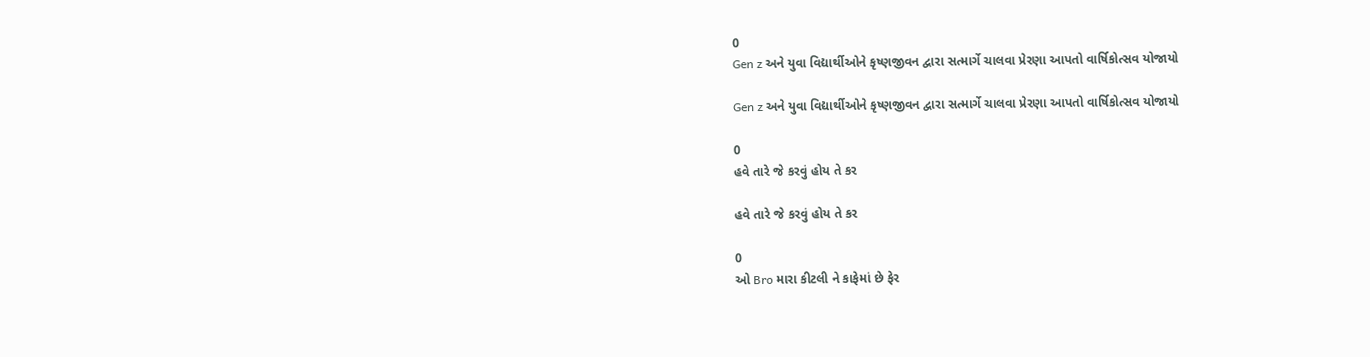0
Gen z અને યુવા વિદ્યાર્થીઓને કૃષ્ણજીવન દ્વારા સત્માર્ગે ચાલવા પ્રેરણા આપતો વાર્ષિકોત્સવ યોજાયો

Gen z અને યુવા વિદ્યાર્થીઓને કૃષ્ણજીવન દ્વારા સત્માર્ગે ચાલવા પ્રેરણા આપતો વાર્ષિકોત્સવ યોજાયો

0
હવે તારે જે કરવું હોય તે કર

હવે તારે જે કરવું હોય તે કર

0
ઓ Bro મારા કીટલી ને કાફેમાં છે ફેર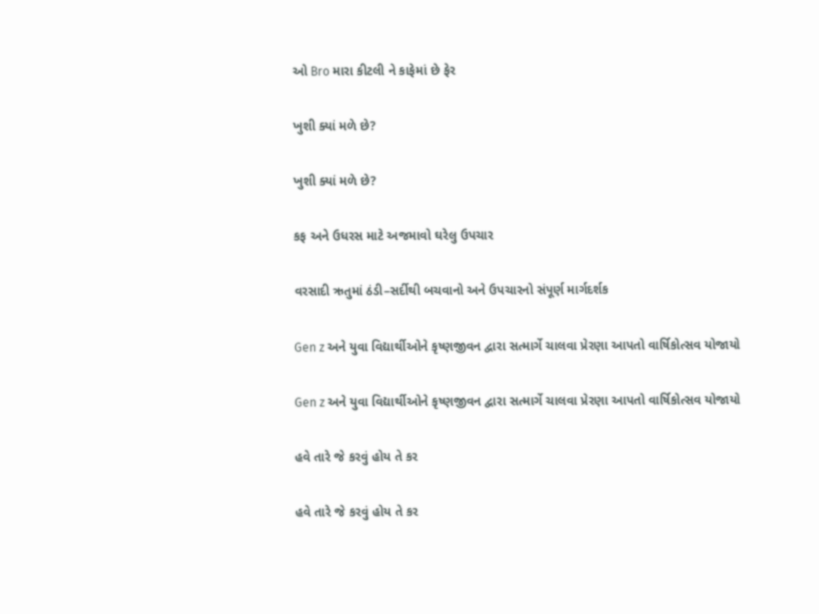ઓ Bro મારા કીટલી ને કાફેમાં છે ફેર

ખુશી ક્યાં મળે છે?

ખુશી ક્યાં મળે છે?

કફ અને ઉધરસ માટે અજમાવો ઘરેલુ ઉપચાર

વરસાદી ઋતુમાં ઠંડી–સર્દીથી બચવાનો અને ઉપચારનો સંપૂર્ણ માર્ગદર્શક

Gen z અને યુવા વિદ્યાર્થીઓને કૃષ્ણજીવન દ્વારા સત્માર્ગે ચાલવા પ્રેરણા આપતો વાર્ષિકોત્સવ યોજાયો

Gen z અને યુવા વિદ્યાર્થીઓને કૃષ્ણજીવન દ્વારા સત્માર્ગે ચાલવા પ્રેરણા આપતો વાર્ષિકોત્સવ યોજાયો

હવે તારે જે કરવું હોય તે કર

હવે તારે જે કરવું હોય તે કર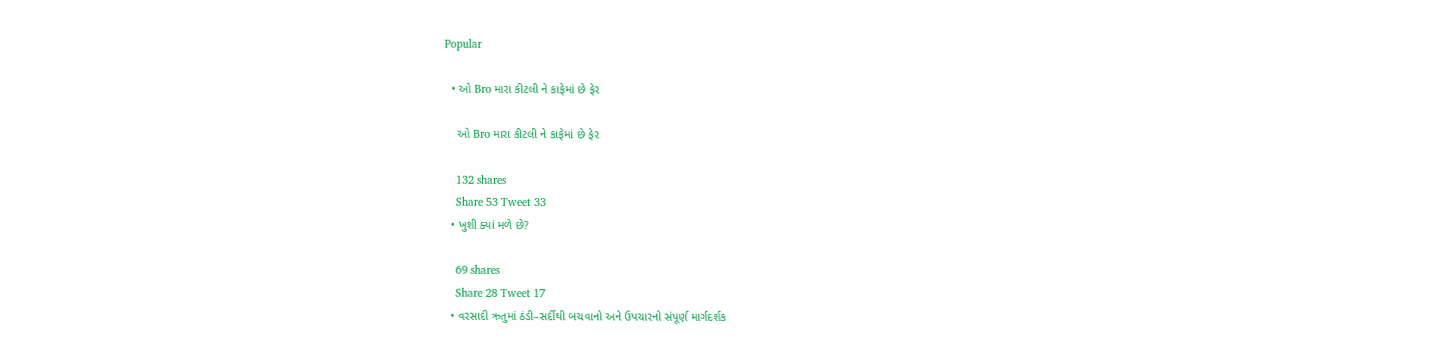Popular

  • ઓ Bro મારા કીટલી ને કાફેમાં છે ફેર

    ઓ Bro મારા કીટલી ને કાફેમાં છે ફેર

    132 shares
    Share 53 Tweet 33
  • ખુશી ક્યાં મળે છે?

    69 shares
    Share 28 Tweet 17
  • વરસાદી ઋતુમાં ઠંડી–સર્દીથી બચવાનો અને ઉપચારનો સંપૂર્ણ માર્ગદર્શક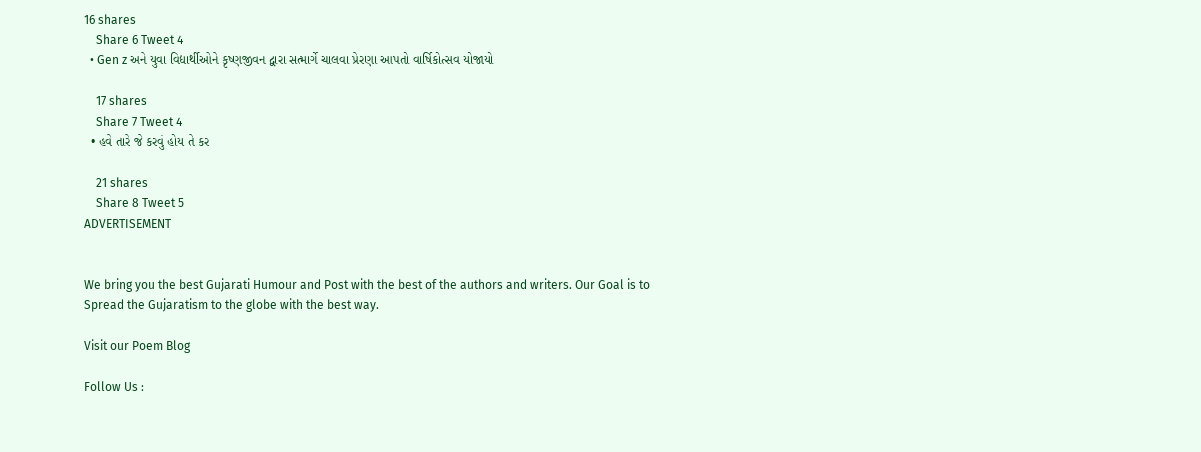16 shares
    Share 6 Tweet 4
  • Gen z અને યુવા વિદ્યાર્થીઓને કૃષ્ણજીવન દ્વારા સત્માર્ગે ચાલવા પ્રેરણા આપતો વાર્ષિકોત્સવ યોજાયો

    17 shares
    Share 7 Tweet 4
  • હવે તારે જે કરવું હોય તે કર

    21 shares
    Share 8 Tweet 5
ADVERTISEMENT


We bring you the best Gujarati Humour and Post with the best of the authors and writers. Our Goal is to Spread the Gujaratism to the globe with the best way.

Visit our Poem Blog

Follow Us :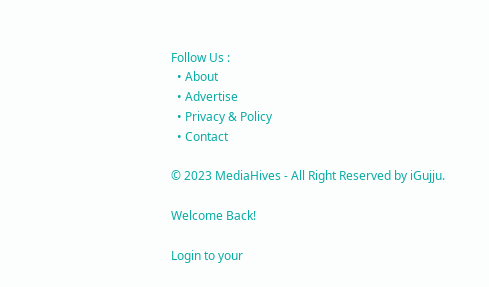Follow Us :
  • About
  • Advertise
  • Privacy & Policy
  • Contact

© 2023 MediaHives - All Right Reserved by iGujju.

Welcome Back!

Login to your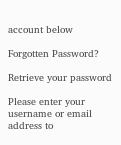account below

Forgotten Password?

Retrieve your password

Please enter your username or email address to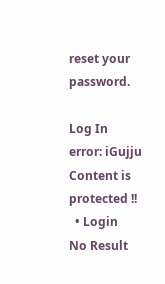reset your password.

Log In
error: iGujju Content is protected !!
  • Login
No Result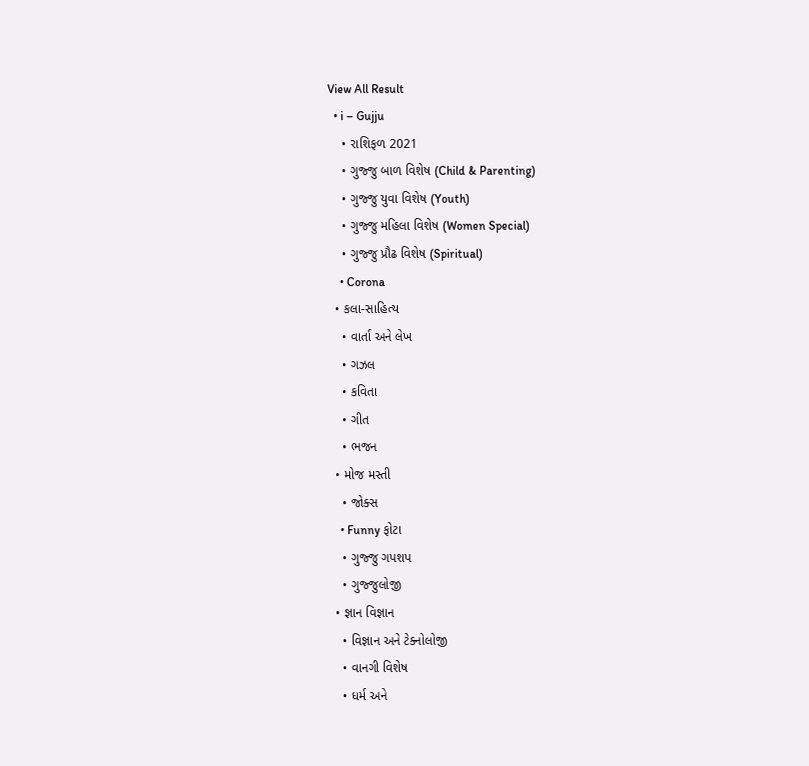View All Result
  • i – Gujju
    • રાશિફળ 2021
    • ગુજ્જુ બાળ વિશેષ (Child & Parenting)
    • ગુજ્જુ યુવા વિશેષ (Youth)
    • ગુજ્જુ મહિલા વિશેષ (Women Special)
    • ગુજ્જુ પ્રૌઢ વિશેષ (Spiritual)
    • Corona
  • કલા-સાહિત્ય
    • વાર્તા અને લેખ
    • ગઝલ
    • કવિતા
    • ગીત
    • ભજન
  • મોજ મસ્તી
    • જોક્સ
    • Funny ફોટા
    • ગુજ્જુ ગપશપ
    • ગુજ્જુલોજી
  • જ્ઞાન વિજ્ઞાન
    • વિજ્ઞાન અને ટેક્નોલોજી
    • વાનગી વિશેષ
    • ધર્મ અને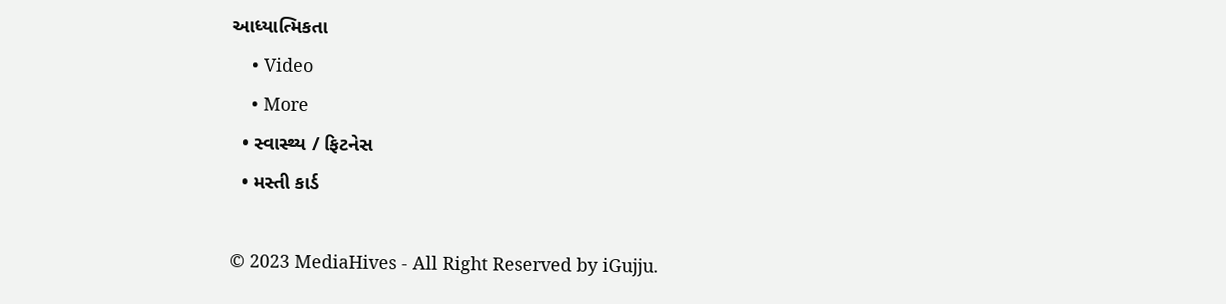આધ્યાત્મિકતા
    • Video
    • More
  • સ્વાસ્થ્ય / ફિટનેસ
  • મસ્તી કાર્ડ

© 2023 MediaHives - All Right Reserved by iGujju.